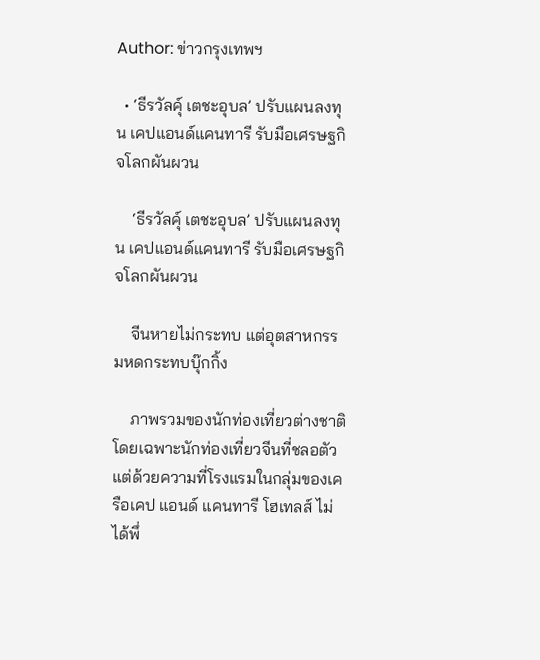Author: ข่าวกรุงเทพฯ

  • ‘ธีรวัลคุ์ เตชะอุบล’ ปรับแผนลงทุน เคปแอนด์แคนทารี รับมือเศรษฐกิจโลกผันผวน

    ‘ธีรวัลคุ์ เตชะอุบล’ ปรับแผนลงทุน เคปแอนด์แคนทารี รับมือเศรษฐกิจโลกผันผวน

    จีนหายไม่กระทบ แต่อุตสาหกรรมหดกระทบบุ๊กกิ้ง

    ภาพรวมของนักท่องเที่ยวต่างชาติ โดยเฉพาะนักท่องเที่ยวจีนที่ชลอตัว แต่ด้วยความที่โรงแรมในกลุ่มของเครือเคป แอนด์ แคนทารี โฮเทลส์ ไม่ได้พึ่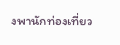งพานักท่องเที่ยว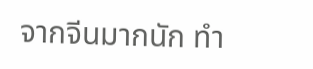จากจีนมากนัก ทำ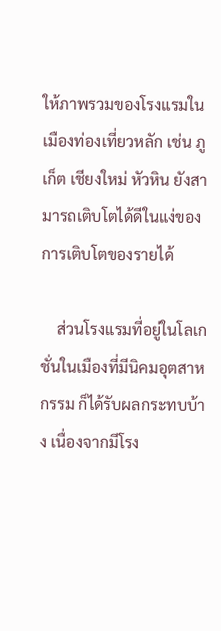ให้ภาพรวมของโรงแรมในเมืองท่องเที่ยวหลัก เช่น ภูเก็ต เชียงใหม่ หัวหิน ยังสามารถเติบโตได้ดีในแง่ของการเติบโตของรายได้

    ส่วนโรงแรมที่อยู่ในโลเกชั่นในเมืองที่มีนิคมอุตสาหกรรม ก็ได้รับผลกระทบบ้าง เนื่องจากมีโรง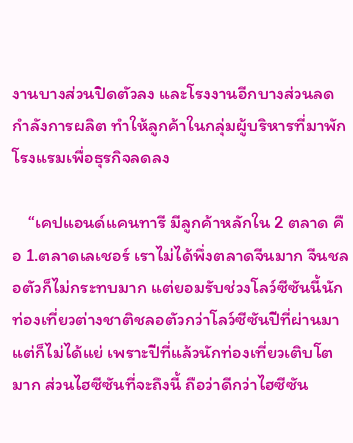งานบางส่วนปิดตัวลง และโรงงานอีกบางส่วนลดกำลังการผลิต ทำให้ลูกค้าในกลุ่มผู้บริหารที่มาพักโรงแรมเพื่อธุรกิจลดลง

    “เคปแอนด์แคนทารี มีลูกค้าหลักใน 2 ตลาด คือ 1.ตลาดเลเชอร์ เราไม่ได้พึ่งตลาดจีนมาก จีนชลอตัวก็ไม่กระทบมาก แต่ยอมรับช่วงโลว์ซีซันนี้นักท่องเที่ยวต่างชาติชลอตัวกว่าโลว์ซีซันปีที่ผ่านมา แต่ก็ไม่ได้แย่ เพราะปีที่แล้วนักท่องเที่ยวเติบโตมาก ส่วนไฮซีซันที่จะถึงนี้ ถือว่าดีกว่าไฮซีซัน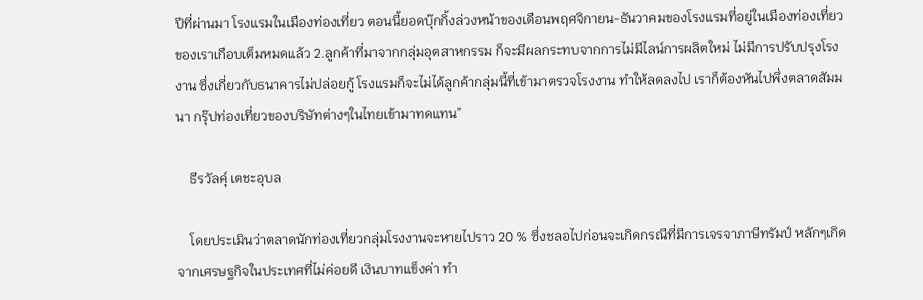ปีที่ผ่านมา โรงแรมในเมืองท่องเที่ยว ตอนนี้ยอดบุ๊กกิ้งล่วงหน้าของเดือนพฤศจิกายน-ธันวาคมของโรงแรมที่อยู่ในเมืองท่องเที่ยวของเราเกือบเต็มหมดแล้ว 2.ลูกค้าที่มาจากกลุ่มอุตสาหกรรม ก็จะมีผลกระทบจากการไม่มีไลน์การผลิตใหม่ ไม่มีการปรับปรุงโรงงาน ซึ่งเกี่ยวกับธนาคารไม่ปล่อยกู้ โรงแรมก็จะไม่ได้ลูกค้ากลุ่มนี้ที่เข้ามาตรวจโรงงาน ทำให้ลดลงไป เราก็ต้องหันไปพึ่งตลาดสัมมนา กรุ๊ปท่องเที่ยวของบริษัทต่างๆในไทยเข้ามาทดแทน”

    ธีรวัลคุ์ เตชะอุบล

    โดยประเมินว่าตลาดนักท่องเที่ยวกลุ่มโรงงานจะหายไปราว 20 % ซึ่งชลอไปก่อนจะเกิดกรณีที่มีการเจรจาภาษีทรัมป์ หลักๆเกิดจากเศรษฐกิจในประเทศที่ไม่ค่อยดี เงินบาทแข็งค่า ทำ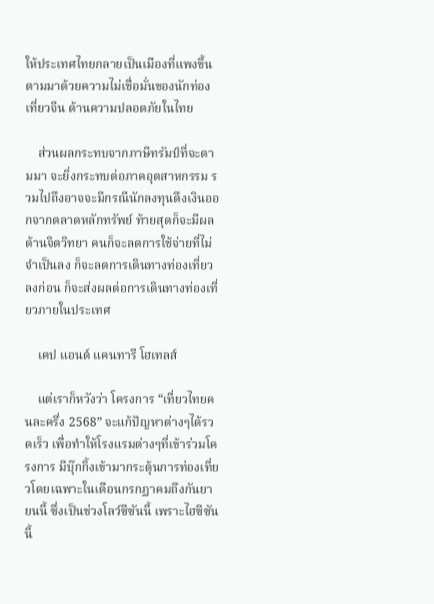ให้ประเทศไทยกลายเป็นเมืองที่แพงขึ้น ตามมาด้วยความไม่เชื่อมั่นของนักท่องเที่ยวจีน ด้านความปลอดภัยในไทย

    ส่วนผลกระทบจากภาษีทรัมป์ที่จะตามมา จะยิ่งกระทบต่อภาคอุตสาหกรรม รวมไปถึงอาจจะมีกรณีนักลงทุนดึงเงินออกจากตลาดหลักทรัพย์ ท้ายสุดก็จะมีผลด้านจิตวิทยา คนก็จะลดการใช้จ่ายที่ไม่จำเป็นลง ก็จะลดการเดินทางท่องเที่ยวลงก่อน ก็จะส่งผลต่อการเดินทางท่องเที่ยวภายในประเทศ

    เคป แอนด์ แคนทารี โฮเทลส์

    แต่เราก็หวังว่า โครงการ “เที่ยวไทยคนละครึ่ง 2568” จะแก้ปัญหาต่างๆได้รวดเร็ว เพื่อทำให้โรงแรมต่างๆที่เข้าร่วมโครงการ มีบุ๊กกิ้งเข้ามากระตุ้นการท่องเที่ยวโดยเฉพาะในเดือนกรกฏาคมถึงกันยายนนี้ ซึ่งเป็นช่วงโลว์ซีซันนี้ เพราะไฮซีซันนี้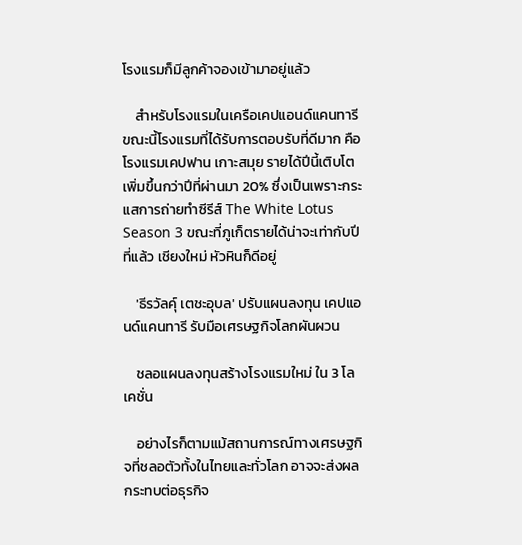โรงแรมก็มีลูกค้าจองเข้ามาอยู่แล้ว

    สำหรับโรงแรมในเครือเคปแอนด์แคนทารีขณะนี้โรงแรมที่ได้รับการตอบรับที่ดีมาก คือ โรงแรมเคปฟาน เกาะสมุย รายได้ปีนี้เติบโตเพิ่มขึ้นกว่าปีที่ผ่านมา 20% ซึ่งเป็นเพราะกระแสการถ่ายทำซีรีส์ The White Lotus Season 3 ขณะที่ภูเก็ตรายได้น่าจะเท่ากับปีที่แล้ว เชียงใหม่ หัวหินก็ดีอยู่

    'ธีรวัลคุ์ เตชะอุบล' ปรับแผนลงทุน เคปแอนด์แคนทารี รับมือเศรษฐกิจโลกผันผวน

    ชลอแผนลงทุนสร้างโรงแรมใหม่ ใน 3 โลเคชั่น

    อย่างไรก็ตามแม้สถานการณ์ทางเศรษฐกิจที่ชลอตัวทั้งในไทยและทั่วโลก อาจจะส่งผลกระทบต่อธุรกิจ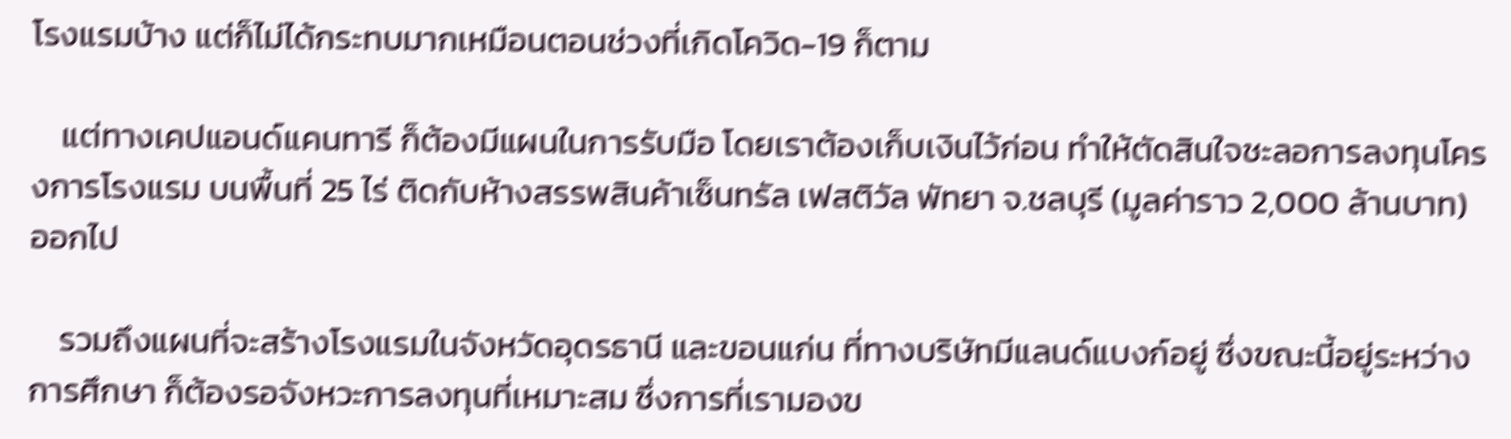โรงแรมบ้าง แต่ก็ไม่ได้กระทบมากเหมือนตอนช่วงที่เกิดโควิด-19 ก็ตาม

    แต่ทางเคปแอนด์แคนทารี ก็ต้องมีแผนในการรับมือ โดยเราต้องเก็บเงินไว้ก่อน ทำให้ตัดสินใจชะลอการลงทุนโครงการโรงแรม บนพื้นที่ 25 ไร่ ติดกับห้างสรรพสินค้าเซ็นทรัล เฟสติวัล พัทยา จ.ชลบุรี (มูลค่าราว 2,000 ล้านบาท) ออกไป

    รวมถึงแผนที่จะสร้างโรงแรมในจังหวัดอุดรธานี และขอนแก่น ที่ทางบริษัทมีแลนด์แบงก์อยู่ ซึ่งขณะนี้อยู่ระหว่างการศึกษา ก็ต้องรอจังหวะการลงทุนที่เหมาะสม ซึ่งการที่เรามองข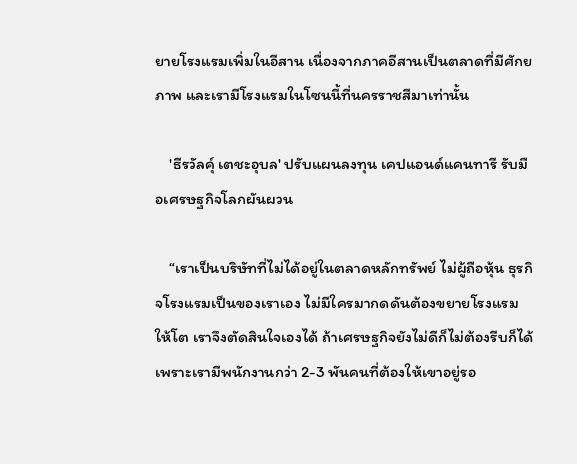ยายโรงแรมเพิ่มในอีสาน เนื่องจากภาคอีสานเป็นตลาดที่มีศักยภาพ และเรามีโรงแรมในโซนนี้ที่นครราชสีมาเท่านั้น

    'ธีรวัลคุ์ เตชะอุบล' ปรับแผนลงทุน เคปแอนด์แคนทารี รับมือเศรษฐกิจโลกผันผวน

    “เราเป็นบริษัทที่ไม่ได้อยู่ในตลาดหลักทรัพย์ ไม่ผู้ถือหุ้น ธุรกิจโรงแรมเป็นของเราเอง ไม่มีใครมากดดันต้องขยายโรงแรมให้โต เราจึงตัดสินใจเองได้ ถ้าเศรษฐกิจยังไม่ดีก็ไม่ต้องรีบก็ได้ เพราะเรามีพนักงานกว่า 2-3 พันคนที่ต้องให้เขาอยู่รอ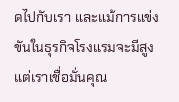ดไปกับเรา และแม้การแข่งขันในธุรกิจโรงแรมจะมีสูง แต่เราเชื่อมั่นคุณ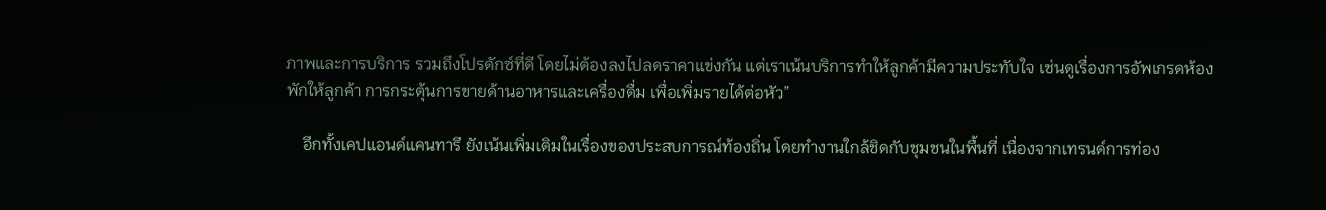ภาพและการบริการ รวมถึงโปรดักซ์ที่ดี โดยไม่ต้องลงไปลดราคาแข่งกัน แต่เราเน้นบริการทำให้ลูกค้ามีความประทับใจ เช่นดูเรื่องการอัพเกรดห้องพักให้ลูกค้า การกระตุ้นการขายด้านอาหารและเครื่องดื่ม เพื่อเพิ่มรายได้ต่อหัว”

    อีกทั้งเคปแอนด์แคนทารี ยังเน้นเพิ่มเติมในเรื่องของประสบการณ์ท้องถิ่น โดยทำงานใกล้ชิดกับชุมชนในพื้นที่ เนื่องจากเทรนด์การท่อง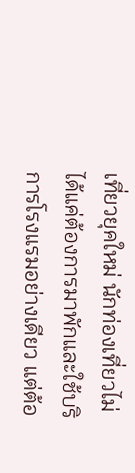เที่ยวยุคใหม่ นักท่องเที่ยวไม่ได้แค่ต้องการมาพักและใช้บริการโรงแรมอย่างเดียว แต่ต้อ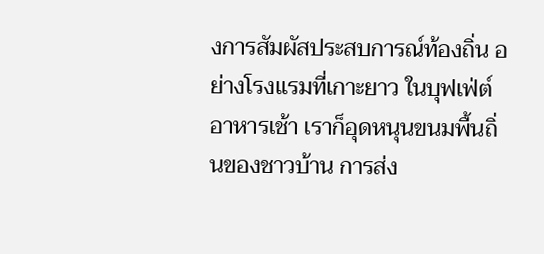งการสัมผัสประสบการณ์ท้องถิ่น อย่างโรงแรมที่เกาะยาว ในบุฟเฟ่ต์อาหารเช้า เราก็อุดหนุนขนมพื้นถิ่นของชาวบ้าน การส่ง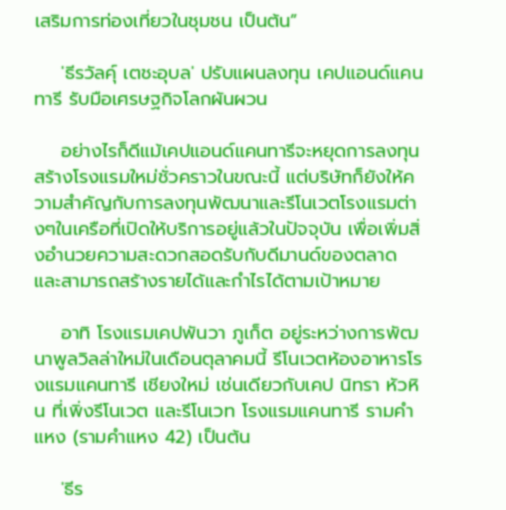เสริมการท่องเที่ยวในชุมชน เป็นต้น”

    'ธีรวัลคุ์ เตชะอุบล' ปรับแผนลงทุน เคปแอนด์แคนทารี รับมือเศรษฐกิจโลกผันผวน

    อย่างไรก็ดีแม้เคปแอนด์แคนทารีจะหยุดการลงทุนสร้างโรงแรมใหม่ชั่วคราวในขณะนี้ แต่บริษัทก็ยังให้ความสำคัญกับการลงทุนพัฒนาและรีโนเวตโรงแรมต่างๆในเครือที่เปิดให้บริการอยู่แล้วในปัจจุบัน เพื่อเพิ่มสิ่งอำนวยความสะดวกสอดรับกับดีมานด์ของตลาด และสามารถสร้างรายได้และกำไรได้ตามเป้าหมาย

    อาทิ โรงแรมเคปพันวา ภูเก็ต อยู่ระหว่างการพัฒนาพูลวิลล่าใหม่ในเดือนตุลาคมนี้ รีโนเวตห้องอาหารโรงแรมแคนทารี เชียงใหม่ เช่นเดียวกับเคป นิทรา หัวหิน ที่เพิ่งรีโนเวต และรีโนเวท โรงแรมแคนทารี รามคำแหง (รามคำแหง 42) เป็นต้น

    'ธีร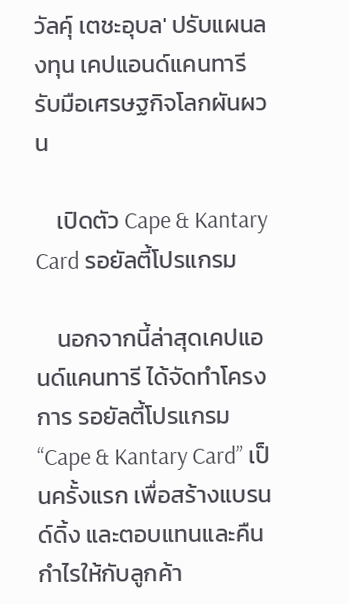วัลคุ์ เตชะอุบล' ปรับแผนลงทุน เคปแอนด์แคนทารี รับมือเศรษฐกิจโลกผันผวน

    เปิดตัว Cape & Kantary Card รอยัลตี้โปรแกรม

    นอกจากนี้ล่าสุดเคปแอนด์แคนทารี ได้จัดทำโครงการ รอยัลตี้โปรแกรม “Cape & Kantary Card” เป็นครั้งแรก เพื่อสร้างแบรนด์ดิ้ง และตอบแทนและคืนกำไรให้กับลูกค้า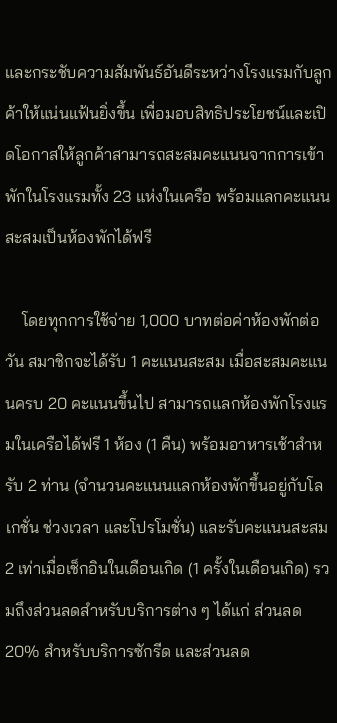และกระชับความสัมพันธ์อันดีระหว่างโรงแรมกับลูกค้าให้แน่นแฟ้นยิ่งขึ้น เพื่อมอบสิทธิประโยชน์และเปิดโอกาสให้ลูกค้าสามารถสะสมคะแนนจากการเข้าพักในโรงแรมทั้ง 23 แห่งในเครือ พร้อมแลกคะแนนสะสมเป็นห้องพักได้ฟรี

    โดยทุกการใช้จ่าย 1,000 บาทต่อค่าห้องพักต่อวัน สมาชิกจะได้รับ 1 คะแนนสะสม เมื่อสะสมคะแนนครบ 20 คะแนนขึ้นไป สามารถแลกห้องพักโรงแรมในเครือได้ฟรี 1 ห้อง (1 คืน) พร้อมอาหารเช้าสำหรับ 2 ท่าน (จำนวนคะแนนแลกห้องพักขึ้นอยู่กับโลเกชั่น ช่วงเวลา และโปรโมชั่น) และรับคะแนนสะสม 2 เท่าเมื่อเช็กอินในเดือนเกิด (1 ครั้งในเดือนเกิด) รวมถึงส่วนลดสำหรับบริการต่าง ๆ ได้แก่ ส่วนลด 20% สำหรับบริการซักรีด และส่วนลด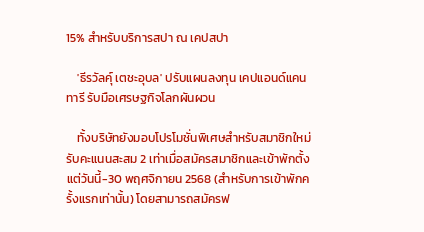15% สำหรับบริการสปา ณ เคปสปา

    'ธีรวัลคุ์ เตชะอุบล' ปรับแผนลงทุน เคปแอนด์แคนทารี รับมือเศรษฐกิจโลกผันผวน

    ทั้งบริษัทยังมอบโปรโมชั่นพิเศษสำหรับสมาชิกใหม่ รับคะแนนสะสม 2 เท่าเมื่อสมัครสมาชิกและเข้าพักตั้งแต่วันนี้-30 พฤศจิกายน 2568 (สำหรับการเข้าพักครั้งแรกเท่านั้น) โดยสามารถสมัครฟ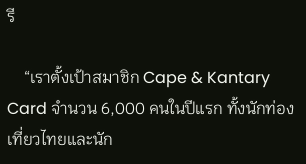รี

    “เราตั้งเป้าสมาชิก Cape & Kantary Card จำนวน 6,000 คนในปีแรก ทั้งนักท่องเที่ยวไทยและนัก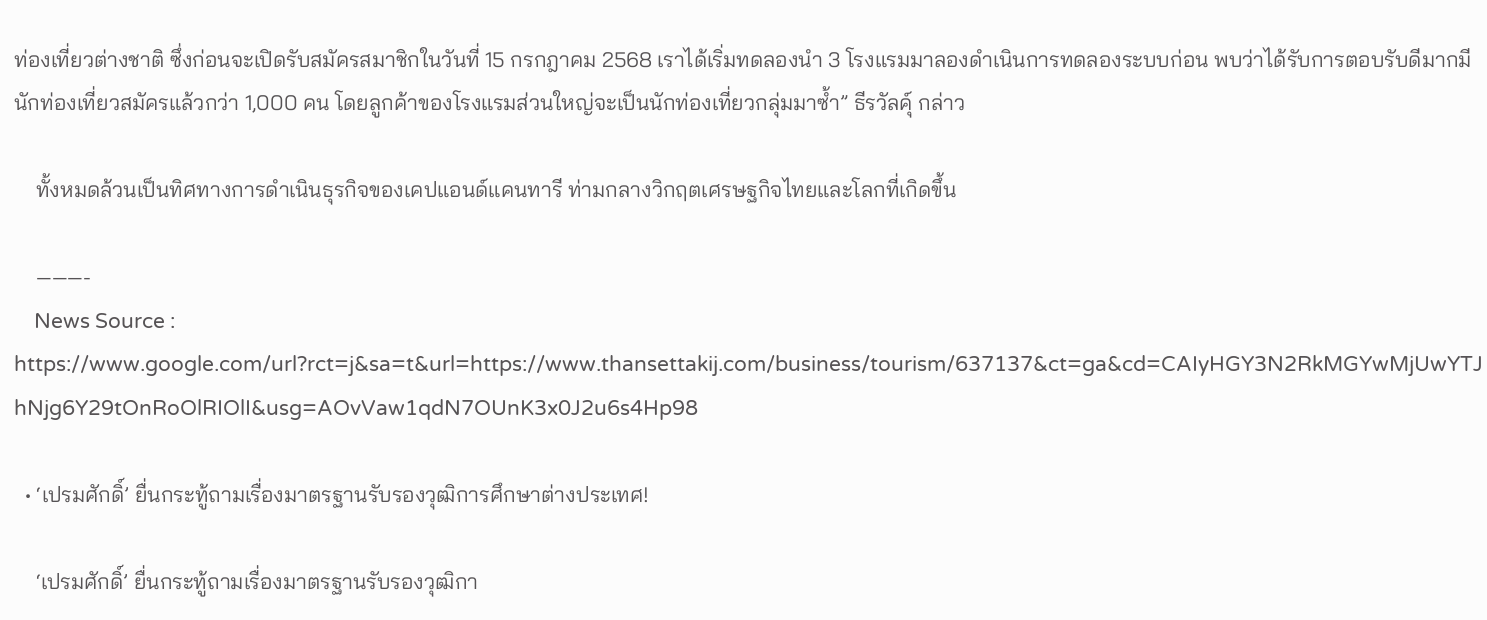ท่องเที่ยวต่างชาติ ซึ่งก่อนจะเปิดรับสมัครสมาชิกในวันที่ 15 กรกฎาคม 2568 เราได้เริ่มทดลองนำ 3 โรงแรมมาลองดำเนินการทดลองระบบก่อน พบว่าได้รับการตอบรับดีมากมีนักท่องเที่ยวสมัครแล้วกว่า 1,000 คน โดยลูกค้าของโรงแรมส่วนใหญ่จะเป็นนักท่องเที่ยวกลุ่มมาซ้ำ” ธีรวัลคุ์ กล่าว

    ทั้งหมดล้วนเป็นทิศทางการดำเนินธุรกิจของเคปแอนด์แคนทารี ท่ามกลางวิกฤตเศรษฐกิจไทยและโลกที่เกิดขึ้น

    ———-
    News Source : https://www.google.com/url?rct=j&sa=t&url=https://www.thansettakij.com/business/tourism/637137&ct=ga&cd=CAIyHGY3N2RkMGYwMjUwYTJhNjg6Y29tOnRoOlRIOlI&usg=AOvVaw1qdN7OUnK3x0J2u6s4Hp98

  • ‘เปรมศักดิ์’ ยื่นกระทู้ถามเรื่องมาตรฐานรับรองวุฒิการศึกษาต่างประเทศ!

    ‘เปรมศักดิ์’ ยื่นกระทู้ถามเรื่องมาตรฐานรับรองวุฒิกา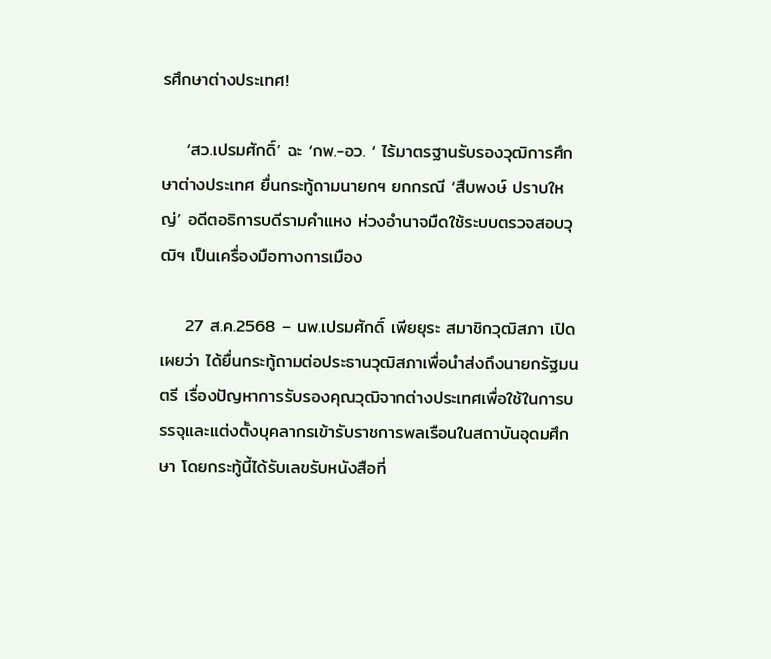รศึกษาต่างประเทศ!

    ‘สว.เปรมศักดิ์’ ฉะ ‘กพ.-อว. ‘ ไร้มาตรฐานรับรองวุฒิการศึกษาต่างประเทศ ยื่นกระทู้ถามนายกฯ ยกกรณี ‘สืบพงษ์ ปราบใหญ่’ อดีตอธิการบดีรามคำแหง ห่วงอำนาจมืดใช้ระบบตรวจสอบวุฒิฯ เป็นเครื่องมือทางการเมือง

    27 ส.ค.2568 – นพ.เปรมศักดิ์ เพียยุระ สมาชิกวุฒิสภา เปิดเผยว่า ได้ยื่นกระทู้ถามต่อประธานวุฒิสภาเพื่อนำส่งถึงนายกรัฐมนตรี เรื่องปัญหาการรับรองคุณวุฒิจากต่างประเทศเพื่อใช้ในการบรรจุและแต่งตั้งบุคลากรเข้ารับราชการพลเรือนในสถาบันอุดมศึกษา โดยกระทู้นี้ได้รับเลขรับหนังสือที่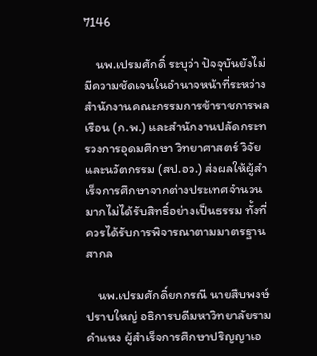7146

    นพ.เปรมศักดิ์ ระบุว่า ปัจจุบันยังไม่มีความชัดเจนในอำนาจหน้าที่ระหว่างสำนักงานคณะกรรมการข้าราชการพลเรือน (ก.พ.) และสำนักงานปลัดกระทรวงการอุดมศึกษา วิทยาศาสตร์ วิจัย และนวัตกรรม (สป.อว.) ส่งผลให้ผู้สำเร็จการศึกษาจากต่างประเทศจำนวนมากไม่ได้รับสิทธิ์อย่างเป็นธรรม ทั้งที่ควรได้รับการพิจารณาตามมาตรฐานสากล

    นพ.เปรมศักดิ์ยกกรณี นายสืบพงษ์ ปราบใหญ่ อธิการบดีมหาวิทยาลัยรามคำแหง ผู้สำเร็จการศึกษาปริญญาเอ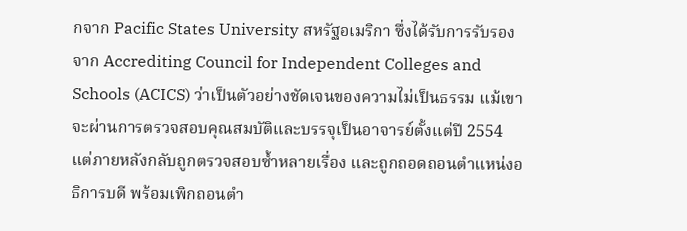กจาก Pacific States University สหรัฐอเมริกา ซึ่งได้รับการรับรองจาก Accrediting Council for Independent Colleges and Schools (ACICS) ว่าเป็นตัวอย่างชัดเจนของความไม่เป็นธรรม แม้เขาจะผ่านการตรวจสอบคุณสมบัติและบรรจุเป็นอาจารย์ตั้งแต่ปี 2554 แต่ภายหลังกลับถูกตรวจสอบซ้ำหลายเรื่อง และถูกถอดถอนตำแหน่งอธิการบดี พร้อมเพิกถอนตำ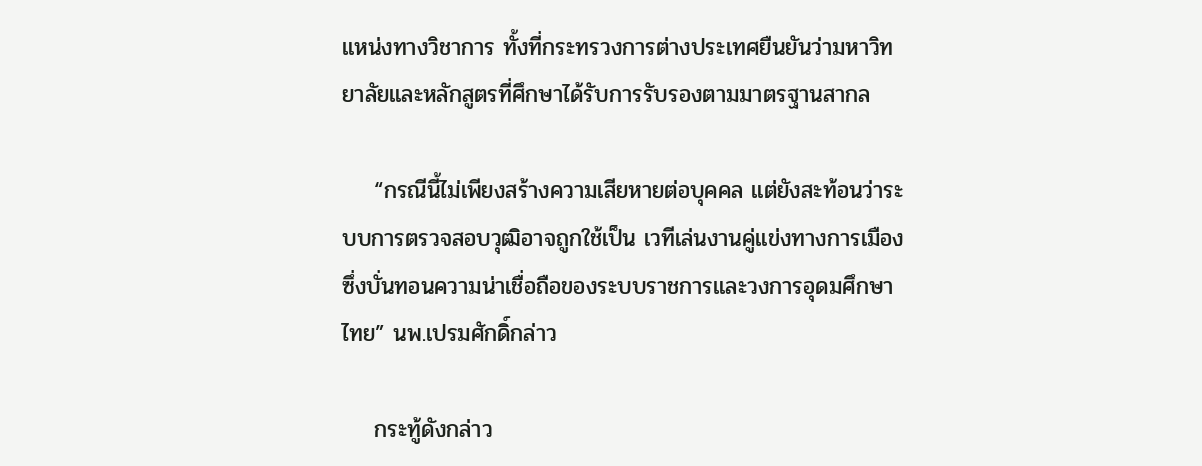แหน่งทางวิชาการ ทั้งที่กระทรวงการต่างประเทศยืนยันว่ามหาวิทยาลัยและหลักสูตรที่ศึกษาได้รับการรับรองตามมาตรฐานสากล

    “กรณีนี้ไม่เพียงสร้างความเสียหายต่อบุคคล แต่ยังสะท้อนว่าระบบการตรวจสอบวุฒิอาจถูกใช้เป็น เวทีเล่นงานคู่แข่งทางการเมือง ซึ่งบั่นทอนความน่าเชื่อถือของระบบราชการและวงการอุดมศึกษาไทย” นพ.เปรมศักดิ์กล่าว

    กระทู้ดังกล่าว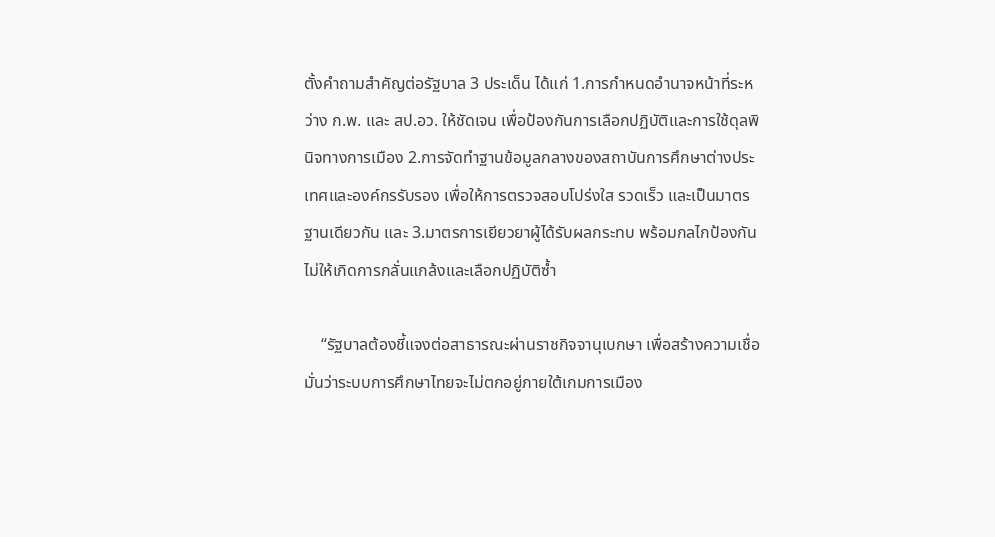ตั้งคำถามสำคัญต่อรัฐบาล 3 ประเด็น ได้แก่ 1.การกำหนดอำนาจหน้าที่ระหว่าง ก.พ. และ สป.อว. ให้ชัดเจน เพื่อป้องกันการเลือกปฏิบัติและการใช้ดุลพินิจทางการเมือง 2.การจัดทำฐานข้อมูลกลางของสถาบันการศึกษาต่างประเทศและองค์กรรับรอง เพื่อให้การตรวจสอบโปร่งใส รวดเร็ว และเป็นมาตรฐานเดียวกัน และ 3.มาตรการเยียวยาผู้ได้รับผลกระทบ พร้อมกลไกป้องกันไม่ให้เกิดการกลั่นแกล้งและเลือกปฏิบัติซ้ำ

    “รัฐบาลต้องชี้แจงต่อสาธารณะผ่านราชกิจจานุเบกษา เพื่อสร้างความเชื่อมั่นว่าระบบการศึกษาไทยจะไม่ตกอยู่ภายใต้เกมการเมือง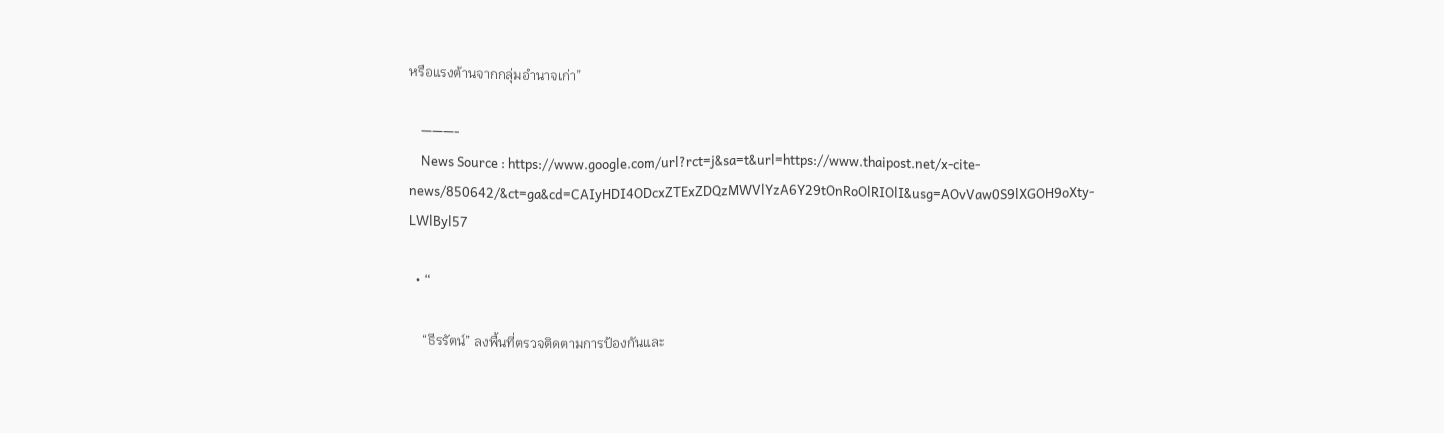หรือแรงต้านจากกลุ่มอำนาจเก่า”

    ———-
    News Source : https://www.google.com/url?rct=j&sa=t&url=https://www.thaipost.net/x-cite-news/850642/&ct=ga&cd=CAIyHDI4ODcxZTExZDQzMWVlYzA6Y29tOnRoOlRIOlI&usg=AOvVaw0S9lXGOH9oXty-LWlByl57

  • “

    “ธีรรัตน์” ลงพื้นที่ตรวจติดตามการป้องกันและ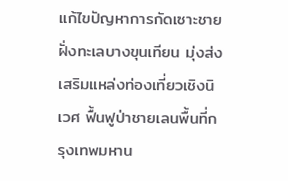แก้ไขปัญหาการกัดเซาะชายฝั่งทะเลบางขุนเทียน มุ่งส่งเสริมแหล่งท่องเที่ยวเชิงนิเวศ ฟื้นฟูป่าชายเลนพื้นที่กรุงเทพมหาน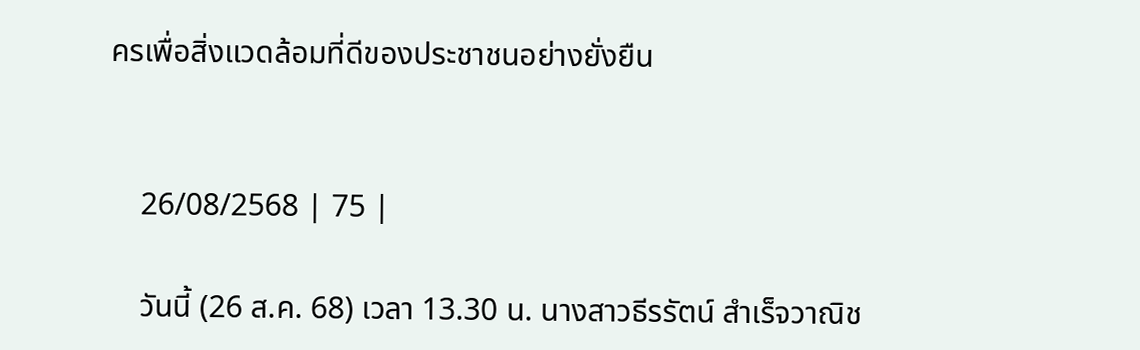ครเพื่อสิ่งแวดล้อมที่ดีของประชาชนอย่างยั่งยืน


    26/08/2568 | 75 |

    วันนี้ (26 ส.ค. 68) เวลา 13.30 น. นางสาวธีรรัตน์ สำเร็จวาณิช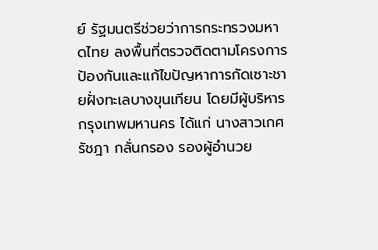ย์ รัฐมนตรีช่วยว่าการกระทรวงมหาดไทย ลงพื้นที่ตรวจติดตามโครงการป้องกันและแก้ไขปัญหาการกัดเซาะชายฝั่งทะเลบางขุนเทียน โดยมีผู้บริหารกรุงเทพมหานคร ได้แก่ นางสาวเกศรัชฎา กลั่นกรอง รองผู้อำนวย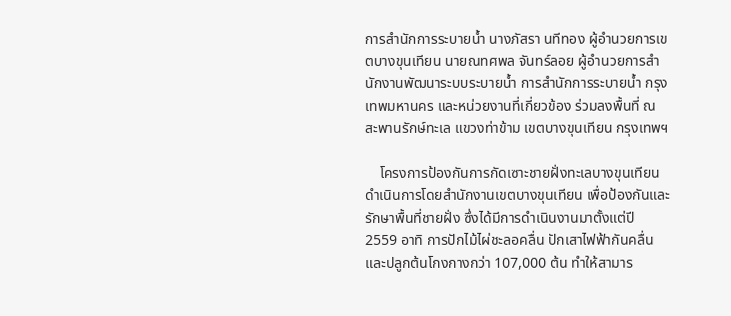การสำนักการระบายน้ำ นางภัสรา นทีทอง ผู้อำนวยการเขตบางขุนเทียน นายณทศพล จันทร์ลอย ผู้อำนวยการสำนักงานพัฒนาระบบระบายน้ำ การสำนักการระบายน้ำ กรุงเทพมหานคร และหน่วยงานที่เกี่ยวข้อง ร่วมลงพื้นที่ ณ สะพานรักษ์ทะเล แขวงท่าข้าม เขตบางขุนเทียน กรุงเทพฯ

    โครงการป้องกันการกัดเซาะชายฝั่งทะเลบางขุนเทียน ดำเนินการโดยสำนักงานเขตบางขุนเทียน เพื่อป้องกันและรักษาพื้นที่ชายฝั่ง ซึ่งได้มีการดำเนินงานมาตั้งแต่ปี 2559 อาทิ การปักไม้ไผ่ชะลอคลื่น ปักเสาไฟฟ้ากันคลื่น และปลูกต้นโกงกางกว่า 107,000 ต้น ทำให้สามาร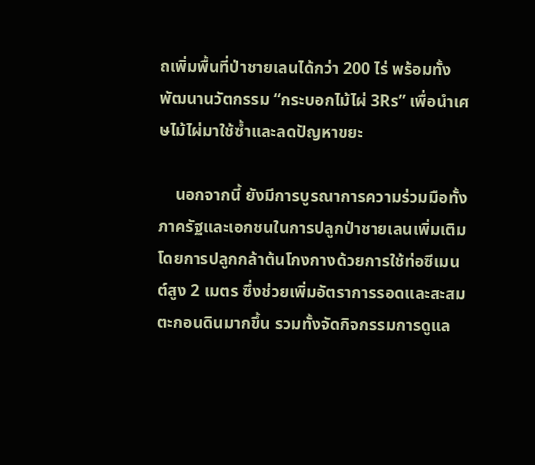ถเพิ่มพื้นที่ป่าชายเลนได้กว่า 200 ไร่ พร้อมทั้งพัฒนานวัตกรรม “กระบอกไม้ไผ่ 3Rs” เพื่อนำเศษไม้ไผ่มาใช้ซ้ำและลดปัญหาขยะ

    นอกจากนี้ ยังมีการบูรณาการความร่วมมือทั้งภาครัฐและเอกชนในการปลูกป่าชายเลนเพิ่มเติม โดยการปลูกกล้าต้นโกงกางด้วยการใช้ท่อซีเมนต์สูง 2 เมตร ซึ่งช่วยเพิ่มอัตราการรอดและสะสมตะกอนดินมากขึ้น รวมทั้งจัดกิจกรรมการดูแล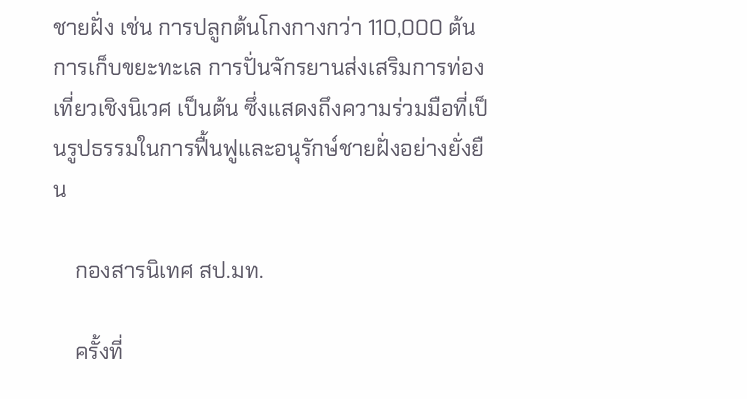ชายฝั่ง เช่น การปลูกต้นโกงกางกว่า 110,000 ต้น การเก็บขยะทะเล การปั่นจักรยานส่งเสริมการท่องเที่ยวเชิงนิเวศ เป็นต้น ซึ่งแสดงถึงความร่วมมือที่เป็นรูปธรรมในการฟื้นฟูและอนุรักษ์ชายฝั่งอย่างยั่งยืน

    กองสารนิเทศ สป.มท.

    ครั้งที่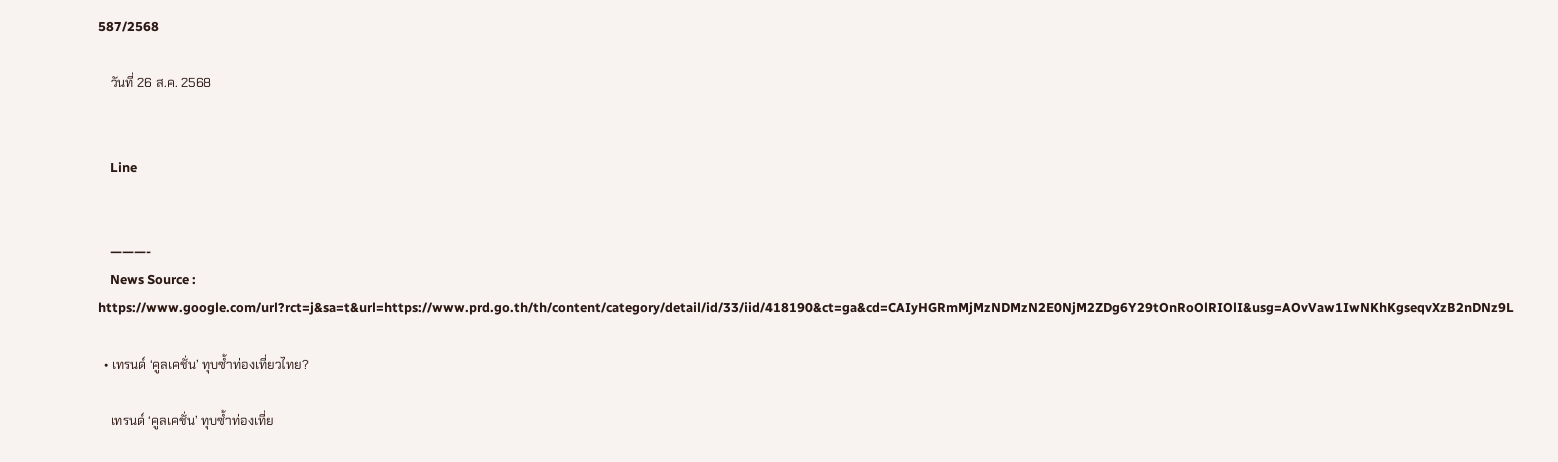587/2568

    วันที่ 26 ส.ค. 2568


    Line


    ———-
    News Source : https://www.google.com/url?rct=j&sa=t&url=https://www.prd.go.th/th/content/category/detail/id/33/iid/418190&ct=ga&cd=CAIyHGRmMjMzNDMzN2E0NjM2ZDg6Y29tOnRoOlRIOlI&usg=AOvVaw1IwNKhKgseqvXzB2nDNz9L

  • เทรนด์ ‘คูลเคชั่น’ ทุบซ้ำท่องเที่ยวไทย?

    เทรนด์ ‘คูลเคชั่น’ ทุบซ้ำท่องเที่ย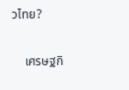วไทย?

    เศรษฐกิ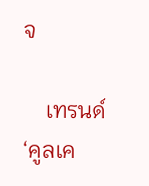จ

    เทรนด์ ‘คูลเค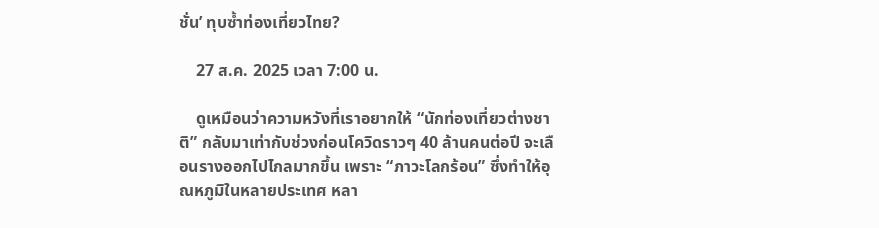ชั่น’ ทุบซ้ำท่องเที่ยวไทย?

    27 ส.ค. 2025 เวลา 7:00 น.

    ดูเหมือนว่าความหวังที่เราอยากให้ “นักท่องเที่ยวต่างชาติ” กลับมาเท่ากับช่วงก่อนโควิดราวๆ 40 ล้านคนต่อปี จะเลือนรางออกไปไกลมากขึ้น เพราะ “ภาวะโลกร้อน” ซึ่งทำให้อุณหภูมิในหลายประเทศ หลา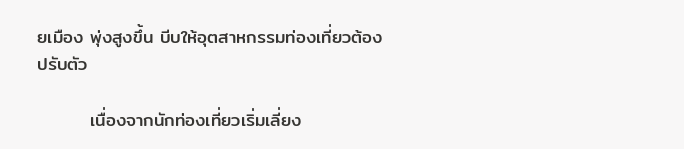ยเมือง พุ่งสูงขึ้น บีบให้อุตสาหกรรมท่องเที่ยวต้องปรับตัว

        เนื่องจากนักท่องเที่ยวเริ่มเลี่ยง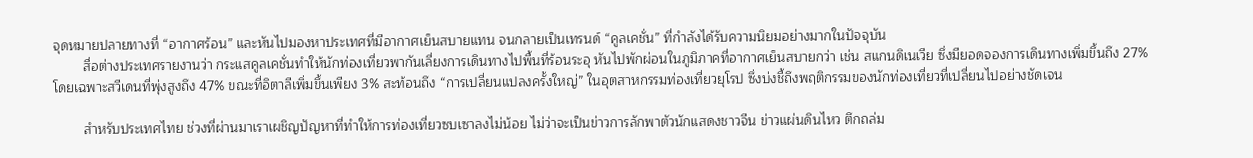จุดหมายปลายทางที่ “อากาศร้อน” และหันไปมองหาประเทศที่มีอากาศเย็นสบายแทน จนกลายเป็นเทรนด์ “คูลเคชั่น” ที่กำลังได้รับความนิยมอย่างมากในปัจจุบัน
        สื่อต่างประเทศรายงานว่า กระแสคูลเคชั่นทำให้นักท่องเที่ยวพากันเลี่ยงการเดินทางไปพื้นที่ร้อนระอุ หันไปพักผ่อนในภูมิภาคที่อากาศเย็นสบายกว่า เช่น สแกนดิเนเวีย ซึ่งมียอดจองการเดินทางเพิ่มขึ้นถึง 27% โดยเฉพาะสวีเดนที่พุ่งสูงถึง 47% ขณะที่อิตาลีเพิ่มขึ้นเพียง 3% สะท้อนถึง “การเปลี่ยนแปลงครั้งใหญ่” ในอุตสาหกรรมท่องเที่ยวยุโรป ซึ่งบ่งชี้ถึงพฤติกรรมของนักท่องเที่ยวที่เปลี่ยนไปอย่างชัดเจน

        สำหรับประเทศไทย ช่วงที่ผ่านมาเราเผชิญปัญหาที่ทำให้การท่องเที่ยวซบเซาลงไม่น้อย ไม่ว่าจะเป็นข่าวการลักพาตัวนักแสดงชาวจีน ข่าวแผ่นดินไหว ตึกถล่ม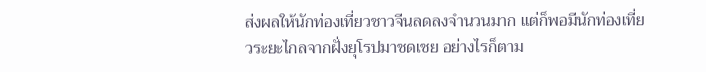ส่งผลให้นักท่องเที่ยวชาวจีนลดลงจำนวนมาก แต่ก็พอมีนักท่องเที่ยวระยะไกลจากฝั่งยุโรปมาชดเชย อย่างไรก็ตาม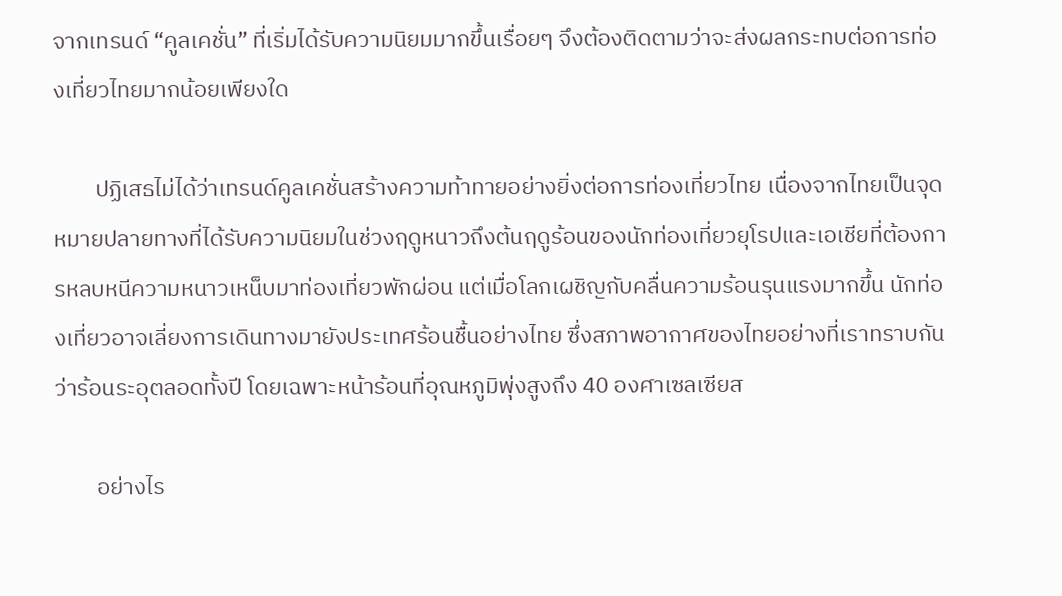จากเทรนด์ “คูลเคชั่น” ที่เริ่มได้รับความนิยมมากขึ้นเรื่อยๆ จึงต้องติดตามว่าจะส่งผลกระทบต่อการท่องเที่ยวไทยมากน้อยเพียงใด

        ปฏิเสธไม่ได้ว่าเทรนด์คูลเคชั่นสร้างความท้าทายอย่างยิ่งต่อการท่องเที่ยวไทย เนื่องจากไทยเป็นจุดหมายปลายทางที่ได้รับความนิยมในช่วงฤดูหนาวถึงต้นฤดูร้อนของนักท่องเที่ยวยุโรปและเอเชียที่ต้องการหลบหนีความหนาวเหน็บมาท่องเที่ยวพักผ่อน แต่เมื่อโลกเผชิญกับคลื่นความร้อนรุนแรงมากขึ้น นักท่องเที่ยวอาจเลี่ยงการเดินทางมายังประเทศร้อนชื้นอย่างไทย ซึ่งสภาพอากาศของไทยอย่างที่เราทราบกันว่าร้อนระอุตลอดทั้งปี โดยเฉพาะหน้าร้อนที่อุณหภูมิพุ่งสูงถึง 40 องศาเซลเซียส

        อย่างไร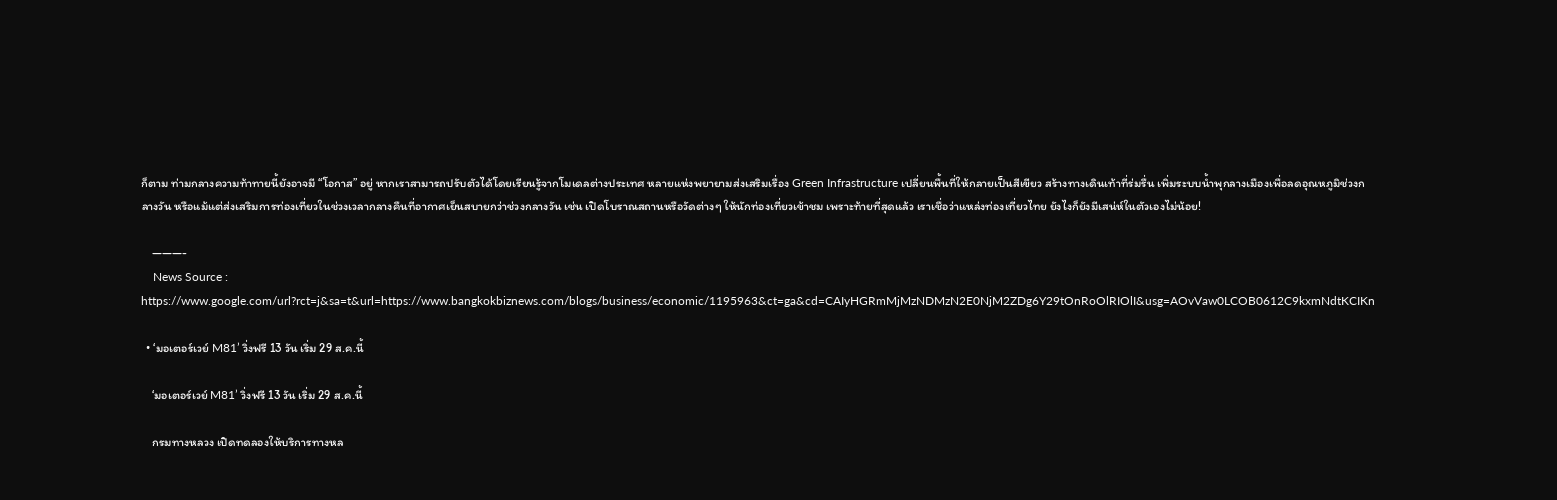ก็ตาม ท่ามกลางความท้าทายนี้ยังอาจมี “โอกาส” อยู่ หากเราสามารถปรับตัวได้โดยเรียนรู้จากโมเดลต่างประเทศ หลายแห่งพยายามส่งเสริมเรื่อง Green Infrastructure เปลี่ยนพื้นที่ให้กลายเป็นสีเขียว สร้างทางเดินเท้าที่ร่มรื่น เพิ่มระบบน้ำพุกลางเมืองเพื่อลดอุณหภูมิช่วงกลางวัน หรือแม้แต่ส่งเสริมการท่องเที่ยวในช่วงเวลากลางคืนที่อากาศเย็นสบายกว่าช่วงกลางวัน เช่น เปิดโบราณสถานหรือวัดต่างๆ ให้นักท่องเที่ยวเข้าชม เพราะท้ายที่สุดแล้ว เราเชื่อว่าแหล่งท่องเที่ยวไทย ยังไงก็ยังมีเสน่ห์ในตัวเองไม่น้อย!

    ———-
    News Source : https://www.google.com/url?rct=j&sa=t&url=https://www.bangkokbiznews.com/blogs/business/economic/1195963&ct=ga&cd=CAIyHGRmMjMzNDMzN2E0NjM2ZDg6Y29tOnRoOlRIOlI&usg=AOvVaw0LCOB0612C9kxmNdtKCIKn

  • ‘มอเตอร์เวย์ M81’ วิ่งฟรี 13 วัน เริ่ม 29 ส.ค.นี้

    ‘มอเตอร์เวย์ M81’ วิ่งฟรี 13 วัน เริ่ม 29 ส.ค.นี้

    กรมทางหลวง เปิดทดลองให้บริการทางหล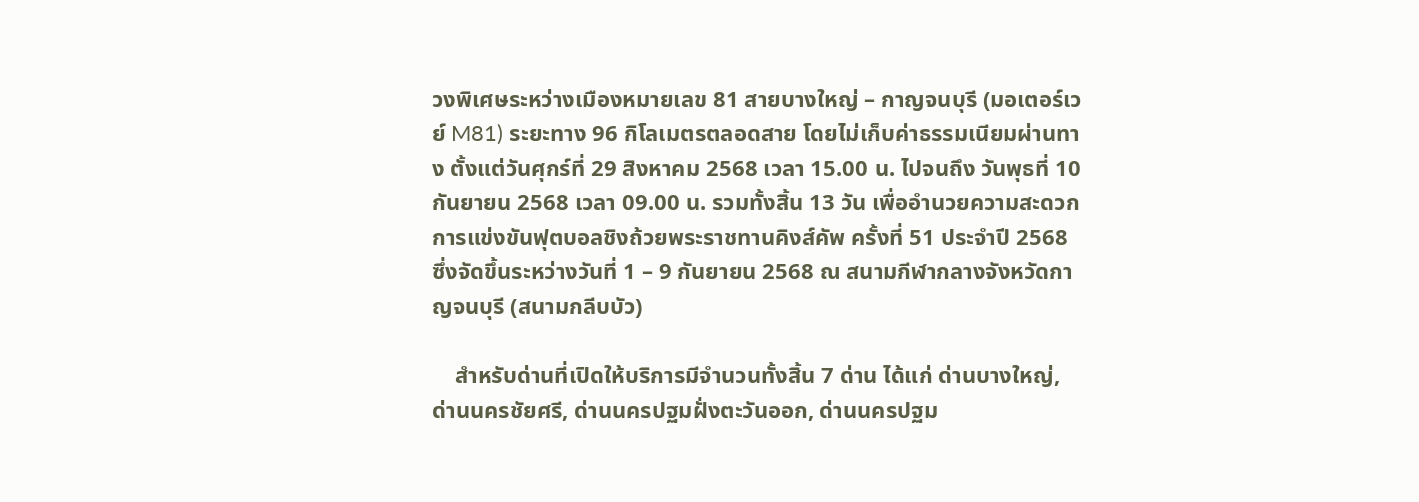วงพิเศษระหว่างเมืองหมายเลข 81 สายบางใหญ่ – กาญจนบุรี (มอเตอร์เวย์ M81) ระยะทาง 96 กิโลเมตรตลอดสาย โดยไม่เก็บค่าธรรมเนียมผ่านทาง ตั้งแต่วันศุกร์ที่ 29 สิงหาคม 2568 เวลา 15.00 น. ไปจนถึง วันพุธที่ 10 กันยายน 2568 เวลา 09.00 น. รวมทั้งสิ้น 13 วัน เพื่ออำนวยความสะดวกการแข่งขันฟุตบอลชิงถ้วยพระราชทานคิงส์คัพ ครั้งที่ 51 ประจำปี 2568 ซึ่งจัดขึ้นระหว่างวันที่ 1 – 9 กันยายน 2568 ณ สนามกีฬากลางจังหวัดกาญจนบุรี (สนามกลีบบัว)

    สำหรับด่านที่เปิดให้บริการมีจำนวนทั้งสิ้น 7 ด่าน ได้แก่ ด่านบางใหญ่, ด่านนครชัยศรี, ด่านนครปฐมฝั่งตะวันออก, ด่านนครปฐม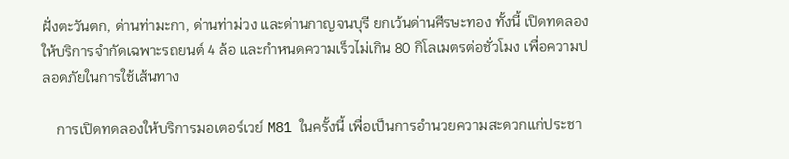ฝั่งตะวันตก, ด่านท่ามะกา, ด่านท่าม่วง และด่านกาญจนบุรี ยกเว้นด่านศีรษะทอง ทั้งนี้ เปิดทดลองให้บริการจำกัดเฉพาะรถยนต์ 4 ล้อ และกำหนดความเร็วไม่เกิน 80 กิโลเมตรต่อชั่วโมง เพื่อความปลอดภัยในการใช้เส้นทาง

    การเปิดทดลองให้บริการมอเตอร์เวย์ M81 ในครั้งนี้ เพื่อเป็นการอำนวยความสะดวกแก่ประชา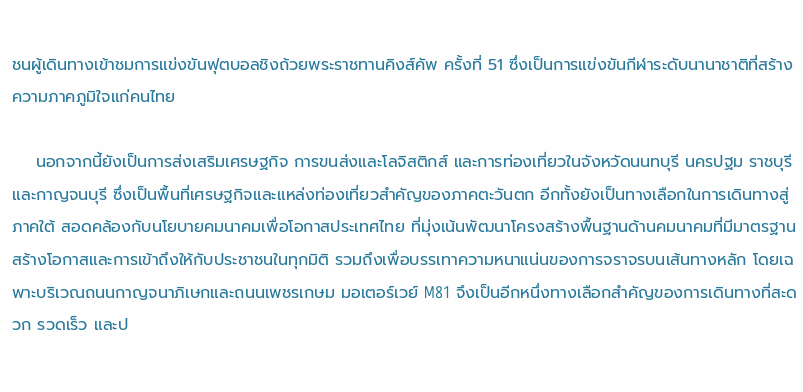ชนผู้เดินทางเข้าชมการแข่งขันฟุตบอลชิงถ้วยพระราชทานคิงส์คัพ ครั้งที่ 51 ซึ่งเป็นการแข่งขันกีฬาระดับนานาชาติที่สร้างความภาคภูมิใจแก่คนไทย

    นอกจากนี้ยังเป็นการส่งเสริมเศรษฐกิจ การขนส่งและโลจิสติกส์ และการท่องเที่ยวในจังหวัดนนทบุรี นครปฐม ราชบุรี และกาญจนบุรี ซึ่งเป็นพื้นที่เศรษฐกิจและแหล่งท่องเที่ยวสำคัญของภาคตะวันตก อีกทั้งยังเป็นทางเลือกในการเดินทางสู่ภาคใต้ สอดคล้องกับนโยบายคมนาคมเพื่อโอกาสประเทศไทย ที่มุ่งเน้นพัฒนาโครงสร้างพื้นฐานด้านคมนาคมที่มีมาตรฐาน สร้างโอกาสและการเข้าถึงให้กับประชาชนในทุกมิติ รวมถึงเพื่อบรรเทาความหนาแน่นของการจราจรบนเส้นทางหลัก โดยเฉพาะบริเวณถนนกาญจนาภิเษกและถนนเพชรเกษม มอเตอร์เวย์ M81 จึงเป็นอีกหนึ่งทางเลือกสำคัญของการเดินทางที่สะดวก รวดเร็ว และป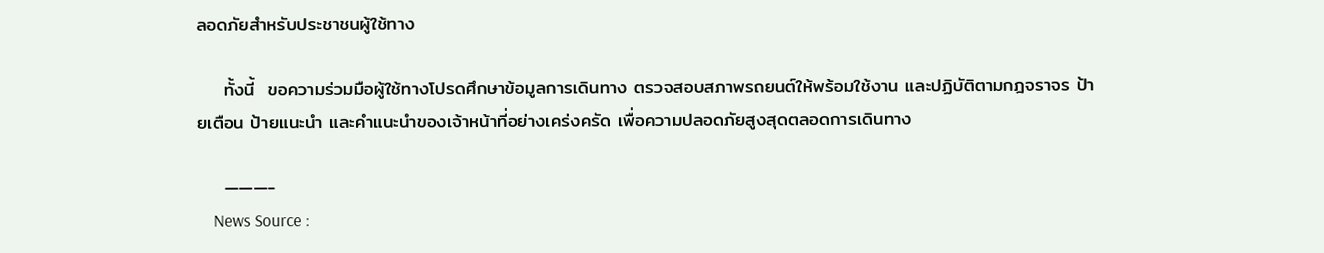ลอดภัยสำหรับประชาชนผู้ใช้ทาง

    ทั้งนี้  ขอความร่วมมือผู้ใช้ทางโปรดศึกษาข้อมูลการเดินทาง ตรวจสอบสภาพรถยนต์ให้พร้อมใช้งาน และปฏิบัติตามกฎจราจร ป้ายเตือน ป้ายแนะนำ และคำแนะนำของเจ้าหน้าที่อย่างเคร่งครัด เพื่อความปลอดภัยสูงสุดตลอดการเดินทาง

    ———-
    News Source :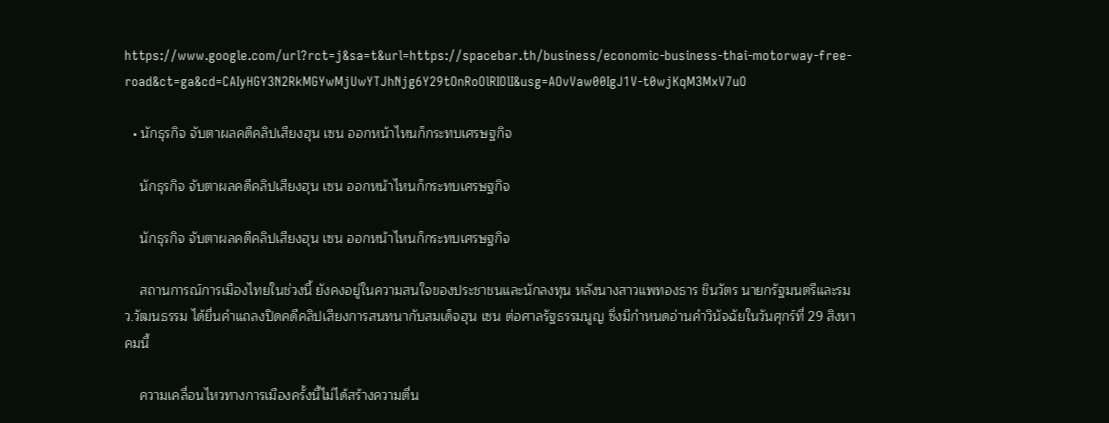https://www.google.com/url?rct=j&sa=t&url=https://spacebar.th/business/economic-business-thai-motorway-free-road&ct=ga&cd=CAIyHGY3N2RkMGYwMjUwYTJhNjg6Y29tOnRoOlRIOlI&usg=AOvVaw00IgJ1V-t0wjKqM3MxV7uO

  • นักธุรกิจ จับตาผลคดีคลิปเสียงฮุน เซน ออกหน้าไหนก็กระทบเศรษฐกิจ

    นักธุรกิจ จับตาผลคดีคลิปเสียงฮุน เซน ออกหน้าไหนก็กระทบเศรษฐกิจ

    นักธุรกิจ จับตาผลคดีคลิปเสียงฮุน เซน ออกหน้าไหนก็กระทบเศรษฐกิจ

    สถานการณ์การเมืองไทยในช่วงนี้ ยังคงอยู่ในความสนใจของประชาชนและนักลงทุน หลังนางสาวแพทองธาร ชินวัตร นายกรัฐมนตรีและรมว.วัฒนธรรม ได้ยื่นคำแถลงปิดคดีคลิปเสียงการสนทนากับสมเด็จฮุน เซน ต่อศาลรัฐธรรมนูญ ซึ่งมีกำหนดอ่านคำวินัจฉัยในวันศุกร์ที่ 29 สิงหาคมนี้

    ความเคลื่อนไหวทางการเมืองครั้งนี้ไม่ได้สร้างความตื่น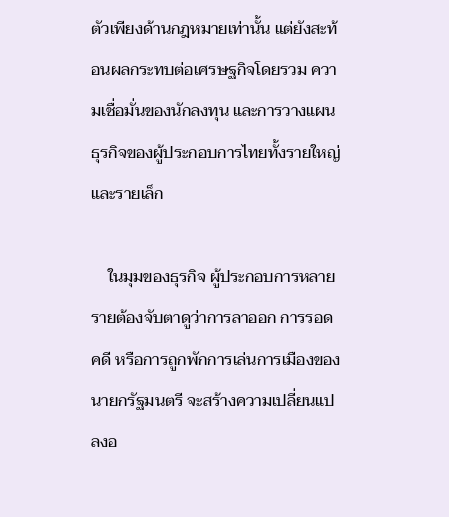ตัวเพียงด้านกฎหมายเท่านั้น แต่ยังสะท้อนผลกระทบต่อเศรษฐกิจโดยรวม ความเชื่อมั่นของนักลงทุน และการวางแผนธุรกิจของผู้ประกอบการไทยทั้งรายใหญ่และรายเล็ก

    ในมุมของธุรกิจ ผู้ประกอบการหลายรายต้องจับตาดูว่าการลาออก การรอดคดี หรือการถูกพักการเล่นการเมืองของนายกรัฐมนตรี จะสร้างความเปลี่ยนแปลงอ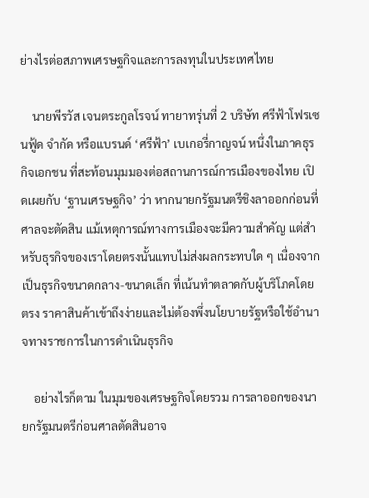ย่างไรต่อสภาพเศรษฐกิจและการลงทุนในประเทศไทย

    นายพีรวัส เจนตระกูลโรจน์ ทายาทรุ่นที่ 2 บริษัท ศรีฟ้าโฟรเซนฟู้ด จำกัด หรือแบรนด์ ‘ศรีฟ้า’ เบเกอรี่กาญจน์ หนึ่งในภาคธุรกิจเอกชน ที่สะท้อนมุมมองต่อสถานการณ์การเมืองของไทย เปิดเผยกับ ‘ฐานเศรษฐกิจ’ ว่า หากนายกรัฐมนตรีชิงลาออกก่อนที่ศาลจะตัดสิน แม้เหตุการณ์ทางการเมืองจะมีความสำคัญ แต่สำหรับธุรกิจของเราโดยตรงนั้นแทบไม่ส่งผลกระทบใด ๆ เนื่องจากเป็นธุรกิจขนาดกลาง-ขนาดเล็ก ที่เน้นทำตลาดกับผู้บริโภคโดยตรง ราคาสินค้าเข้าถึงง่ายและไม่ต้องพึ่งนโยบายรัฐหรือใช้อำนาจทางราชการในการดำเนินธุรกิจ

    อย่างไรก็ตาม ในมุมของเศรษฐกิจโดยรวม การลาออกของนายกรัฐมนตรีก่อนศาลตัดสินอาจ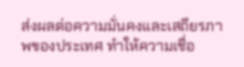ส่งผลต่อความมั่นคงและเสถียรภาพของประเทศ ทำให้ความเชื่อ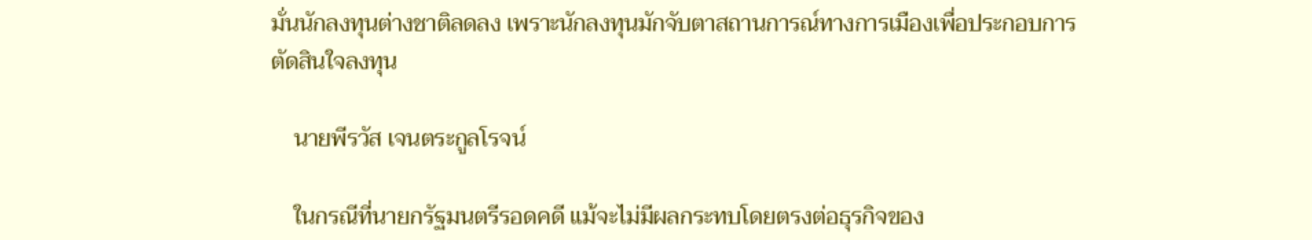มั่นนักลงทุนต่างชาติลดลง เพราะนักลงทุนมักจับตาสถานการณ์ทางการเมืองเพื่อประกอบการตัดสินใจลงทุน

    นายพีรวัส เจนตระกูลโรจน์

    ในกรณีที่นายกรัฐมนตรีรอดคดี แม้จะไม่มีผลกระทบโดยตรงต่อธุรกิจของ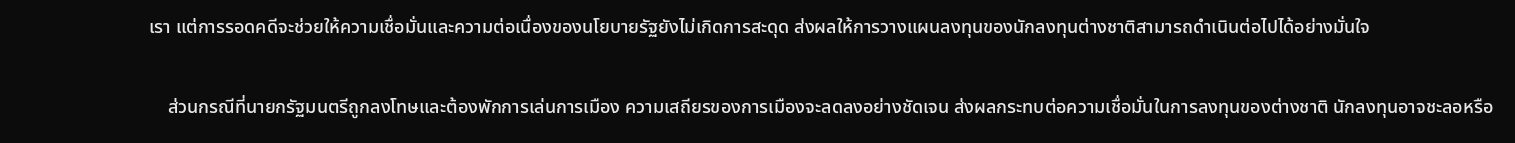เรา แต่การรอดคดีจะช่วยให้ความเชื่อมั่นและความต่อเนื่องของนโยบายรัฐยังไม่เกิดการสะดุด ส่งผลให้การวางแผนลงทุนของนักลงทุนต่างชาติสามารถดำเนินต่อไปได้อย่างมั่นใจ

    ส่วนกรณีที่นายกรัฐมนตรีถูกลงโทษและต้องพักการเล่นการเมือง ความเสถียรของการเมืองจะลดลงอย่างชัดเจน ส่งผลกระทบต่อความเชื่อมั่นในการลงทุนของต่างชาติ นักลงทุนอาจชะลอหรือ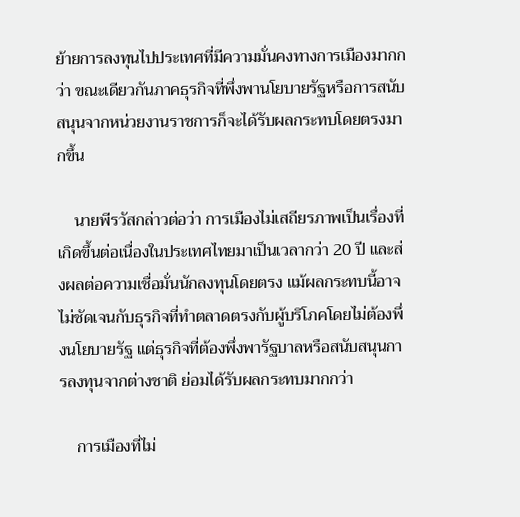ย้ายการลงทุนไปประเทศที่มีความมั่นคงทางการเมืองมากกว่า ขณะเดียวกันภาคธุรกิจที่พึ่งพานโยบายรัฐหรือการสนับสนุนจากหน่วยงานราชการก็จะได้รับผลกระทบโดยตรงมากขึ้น

    นายพีรวัสกล่าวต่อว่า การเมืองไม่เสถียรภาพเป็นเรื่องที่เกิดขึ้นต่อเนื่องในประเทศไทยมาเป็นเวลากว่า 20 ปี และส่งผลต่อความเชื่อมั่นนักลงทุนโดยตรง แม้ผลกระทบนี้อาจไม่ชัดเจนกับธุรกิจที่ทำตลาดตรงกับผู้บริโภคโดยไม่ต้องพึ่งนโยบายรัฐ แต่ธุรกิจที่ต้องพึ่งพารัฐบาลหรือสนับสนุนการลงทุนจากต่างชาติ ย่อมได้รับผลกระทบมากกว่า

    การเมืองที่ไม่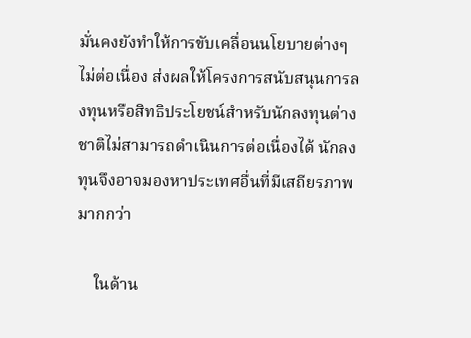มั่นคงยังทำให้การขับเคลื่อนนโยบายต่างๆ ไม่ต่อเนื่อง ส่งผลให้โครงการสนับสนุนการลงทุนหรือสิทธิประโยชน์สำหรับนักลงทุนต่างชาติไม่สามารถดำเนินการต่อเนื่องได้ นักลงทุนจึงอาจมองหาประเทศอื่นที่มีเสถียรภาพมากกว่า

    ในด้าน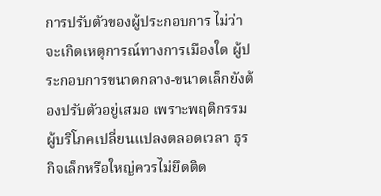การปรับตัวของผู้ประกอบการ ไม่ว่าจะเกิดเหตุการณ์ทางการเมืองใด ผู้ประกอบการขนาดกลาง-ขนาดเล็กยังต้องปรับตัวอยู่เสมอ เพราะพฤติกรรมผู้บริโภคเปลี่ยนแปลงตลอดเวลา ธุรกิจเล็กหรือใหญ่ควรไม่ยึดติด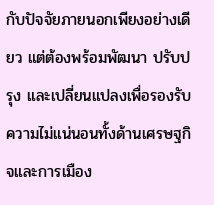กับปัจจัยภายนอกเพียงอย่างเดียว แต่ต้องพร้อมพัฒนา ปรับปรุง และเปลี่ยนแปลงเพื่อรองรับความไม่แน่นอนทั้งด้านเศรษฐกิจและการเมือง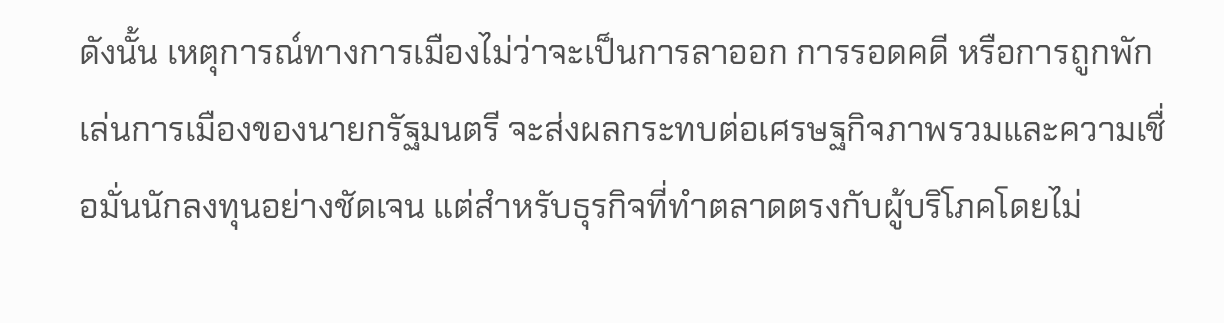ดังนั้น เหตุการณ์ทางการเมืองไม่ว่าจะเป็นการลาออก การรอดคดี หรือการถูกพักเล่นการเมืองของนายกรัฐมนตรี จะส่งผลกระทบต่อเศรษฐกิจภาพรวมและความเชื่อมั่นนักลงทุนอย่างชัดเจน แต่สำหรับธุรกิจที่ทำตลาดตรงกับผู้บริโภคโดยไม่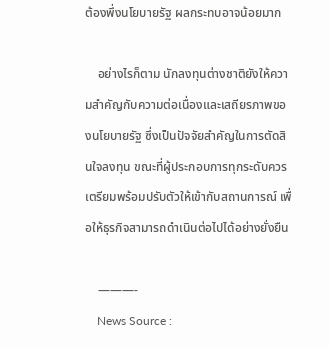ต้องพึ่งนโยบายรัฐ ผลกระทบอาจน้อยมาก

    อย่างไรก็ตาม นักลงทุนต่างชาติยังให้ความสำคัญกับความต่อเนื่องและเสถียรภาพของนโยบายรัฐ ซึ่งเป็นปัจจัยสำคัญในการตัดสินใจลงทุน ขณะที่ผู้ประกอบการทุกระดับควรเตรียมพร้อมปรับตัวให้เข้ากับสถานการณ์ เพื่อให้ธุรกิจสามารถดำเนินต่อไปได้อย่างยั่งยืน

    ———-
    News Source :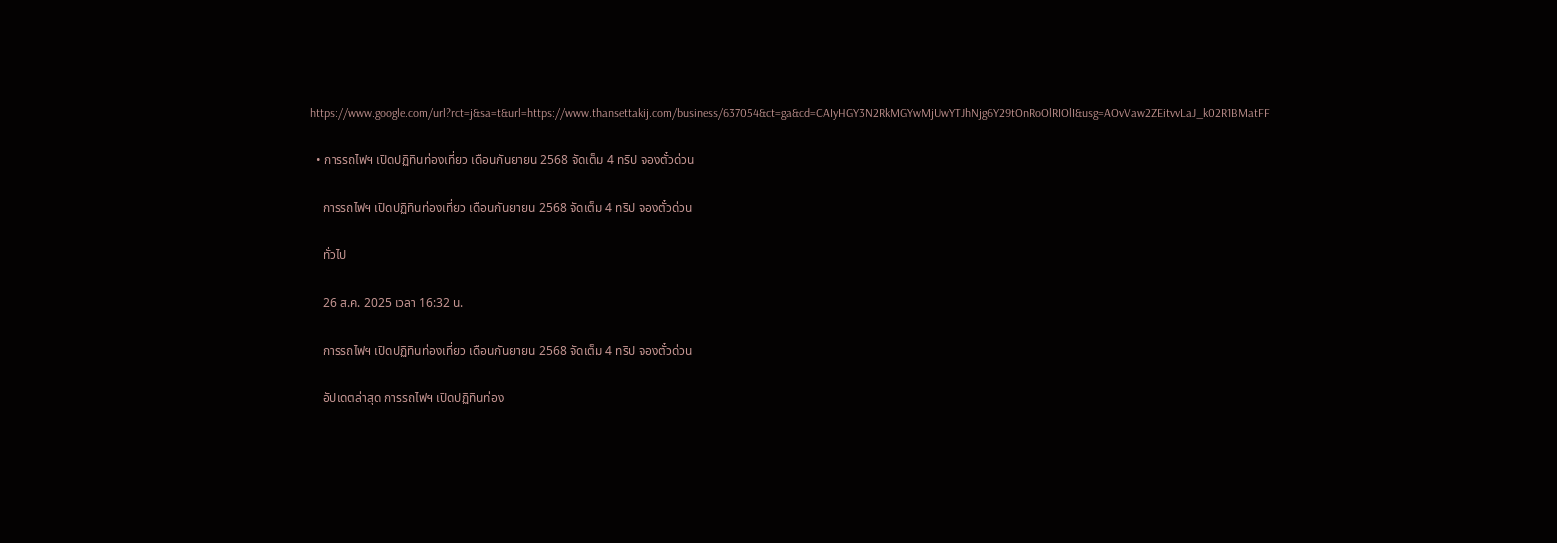https://www.google.com/url?rct=j&sa=t&url=https://www.thansettakij.com/business/637054&ct=ga&cd=CAIyHGY3N2RkMGYwMjUwYTJhNjg6Y29tOnRoOlRIOlI&usg=AOvVaw2ZEitvvLaJ_k02R1BMatFF

  • การรถไฟฯ เปิดปฏิทินท่องเที่ยว เดือนกันยายน 2568 จัดเต็ม 4 ทริป จองตั๋วด่วน

    การรถไฟฯ เปิดปฏิทินท่องเที่ยว เดือนกันยายน 2568 จัดเต็ม 4 ทริป จองตั๋วด่วน

    ทั่วไป

    26 ส.ค. 2025 เวลา 16:32 น.

    การรถไฟฯ เปิดปฏิทินท่องเที่ยว เดือนกันยายน 2568 จัดเต็ม 4 ทริป จองตั๋วด่วน

    อัปเดตล่าสุด การรถไฟฯ เปิดปฏิทินท่อง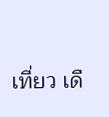เที่ยว เดื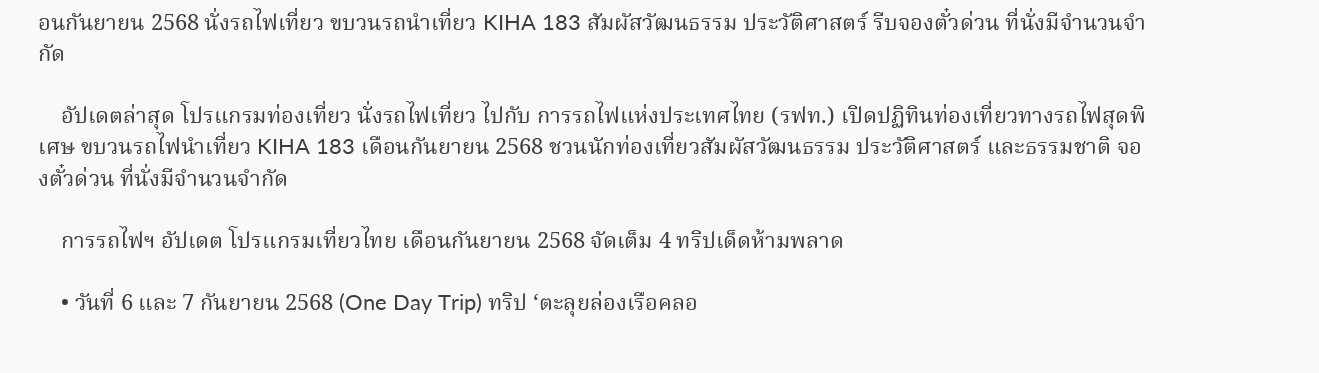อนกันยายน 2568 นั่งรถไฟเที่ยว ขบวนรถนำเที่ยว KIHA 183 สัมผัสวัฒนธรรม ประวัติศาสตร์ รีบจองตั๋วด่วน ที่นั่งมีจำนวนจำกัด

    อัปเดตล่าสุด โปรแกรมท่องเที่ยว นั่งรถไฟเที่ยว ไปกับ การรถไฟแห่งประเทศไทย (รฟท.) เปิดปฏิทินท่องเที่ยวทางรถไฟสุดพิเศษ ขบวนรถไฟนำเที่ยว KIHA 183 เดือนกันยายน 2568 ชวนนักท่องเที่ยวสัมผัสวัฒนธรรม ประวัติศาสตร์ และธรรมชาติ จองตั๋วด่วน ที่นั่งมีจำนวนจำกัด

    การรถไฟฯ อัปเดต โปรแกรมเที่ยวไทย เดือนกันยายน 2568 จัดเต็ม 4 ทริปเด็ดห้ามพลาด

    • วันที่ 6 และ 7 กันยายน 2568 (One Day Trip) ทริป ‘ตะลุยล่องเรือคลอ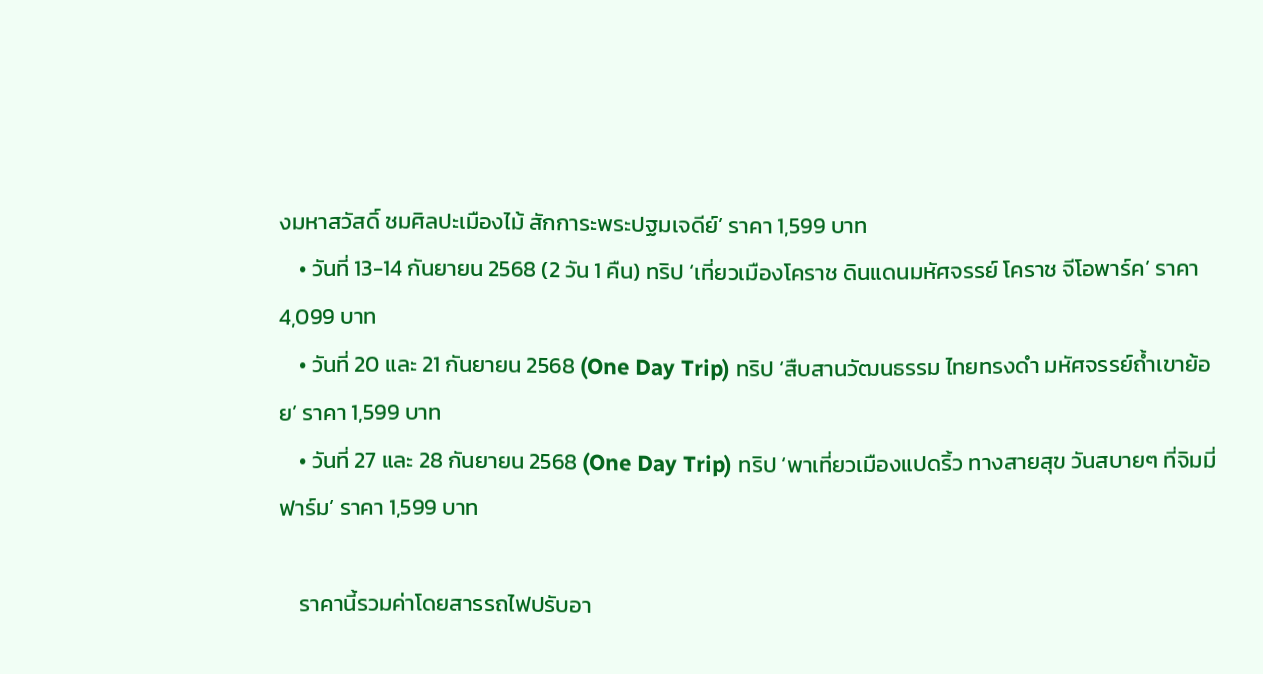งมหาสวัสดิ์ ชมศิลปะเมืองไม้ สักการะพระปฐมเจดีย์’ ราคา 1,599 บาท
    • วันที่ 13-14 กันยายน 2568 (2 วัน 1 คืน) ทริป ‘เที่ยวเมืองโคราช ดินแดนมหัศจรรย์ โคราช จีโอพาร์ค’ ราคา 4,099 บาท
    • วันที่ 20 และ 21 กันยายน 2568 (One Day Trip) ทริป ‘สืบสานวัฒนธรรม ไทยทรงดำ มหัศจรรย์ถ้ำเขาย้อย’ ราคา 1,599 บาท
    • วันที่ 27 และ 28 กันยายน 2568 (One Day Trip) ทริป ‘พาเที่ยวเมืองแปดริ้ว ทางสายสุข วันสบายๆ ที่จิมมี่ฟาร์ม’ ราคา 1,599 บาท

    ราคานี้รวมค่าโดยสารรถไฟปรับอา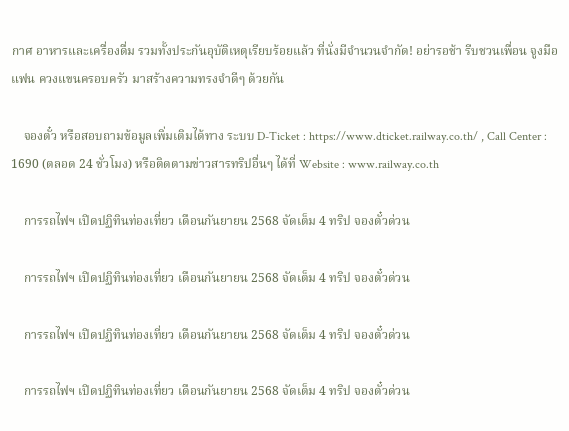กาศ อาหารและเครื่องดื่ม รวมทั้งประกันอุบัติเหตุเรียบร้อยแล้ว ที่นั่งมีจำนวนจำกัด! อย่ารอช้า รีบชวนเพื่อน จูงมือแฟน ควงแขนครอบครัว มาสร้างความทรงจำดีๆ ด้วยกัน

    จองตั๋ว หรือสอบถามข้อมูลเพิ่มเติมได้ทาง ระบบ D-Ticket : https://www.dticket.railway.co.th/ , Call Center : 1690 (ตลอด 24 ชั่วโมง) หรือติดตามข่าวสารทริปอื่นๆ ได้ที่ Website : www.railway.co.th

    การรถไฟฯ เปิดปฏิทินท่องเที่ยว เดือนกันยายน 2568 จัดเต็ม 4 ทริป จองตั๋วด่วน

    การรถไฟฯ เปิดปฏิทินท่องเที่ยว เดือนกันยายน 2568 จัดเต็ม 4 ทริป จองตั๋วด่วน

    การรถไฟฯ เปิดปฏิทินท่องเที่ยว เดือนกันยายน 2568 จัดเต็ม 4 ทริป จองตั๋วด่วน

    การรถไฟฯ เปิดปฏิทินท่องเที่ยว เดือนกันยายน 2568 จัดเต็ม 4 ทริป จองตั๋วด่วน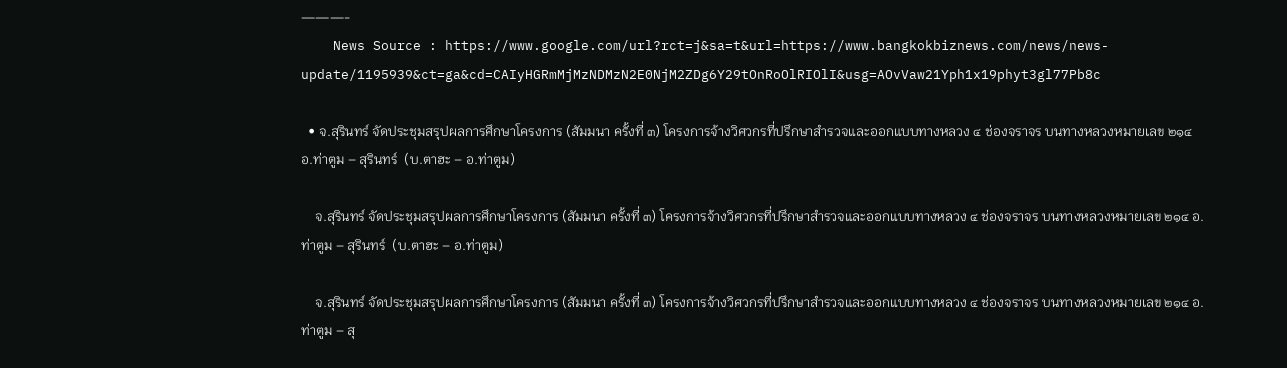———-
    News Source : https://www.google.com/url?rct=j&sa=t&url=https://www.bangkokbiznews.com/news/news-update/1195939&ct=ga&cd=CAIyHGRmMjMzNDMzN2E0NjM2ZDg6Y29tOnRoOlRIOlI&usg=AOvVaw21Yph1x19phyt3gl77Pb8c

  • จ.สุรินทร์ จัดประชุมสรุปผลการศึกษาโครงการ (สัมมนา ครั้งที่ ๓) โครงการจ้างวิศวกรที่ปรึกษาสำรวจและออกแบบทางหลวง ๔ ช่องจราจร บนทางหลวงหมายเลข ๒๑๔ อ.ท่าตูม – สุรินทร์  (บ.ตาฮะ – อ.ท่าตูม)

    จ.สุรินทร์ จัดประชุมสรุปผลการศึกษาโครงการ (สัมมนา ครั้งที่ ๓) โครงการจ้างวิศวกรที่ปรึกษาสำรวจและออกแบบทางหลวง ๔ ช่องจราจร บนทางหลวงหมายเลข ๒๑๔ อ.ท่าตูม – สุรินทร์  (บ.ตาฮะ – อ.ท่าตูม)

    จ.สุรินทร์ จัดประชุมสรุปผลการศึกษาโครงการ (สัมมนา ครั้งที่ ๓) โครงการจ้างวิศวกรที่ปรึกษาสำรวจและออกแบบทางหลวง ๔ ช่องจราจร บนทางหลวงหมายเลข ๒๑๔ อ.ท่าตูม – สุ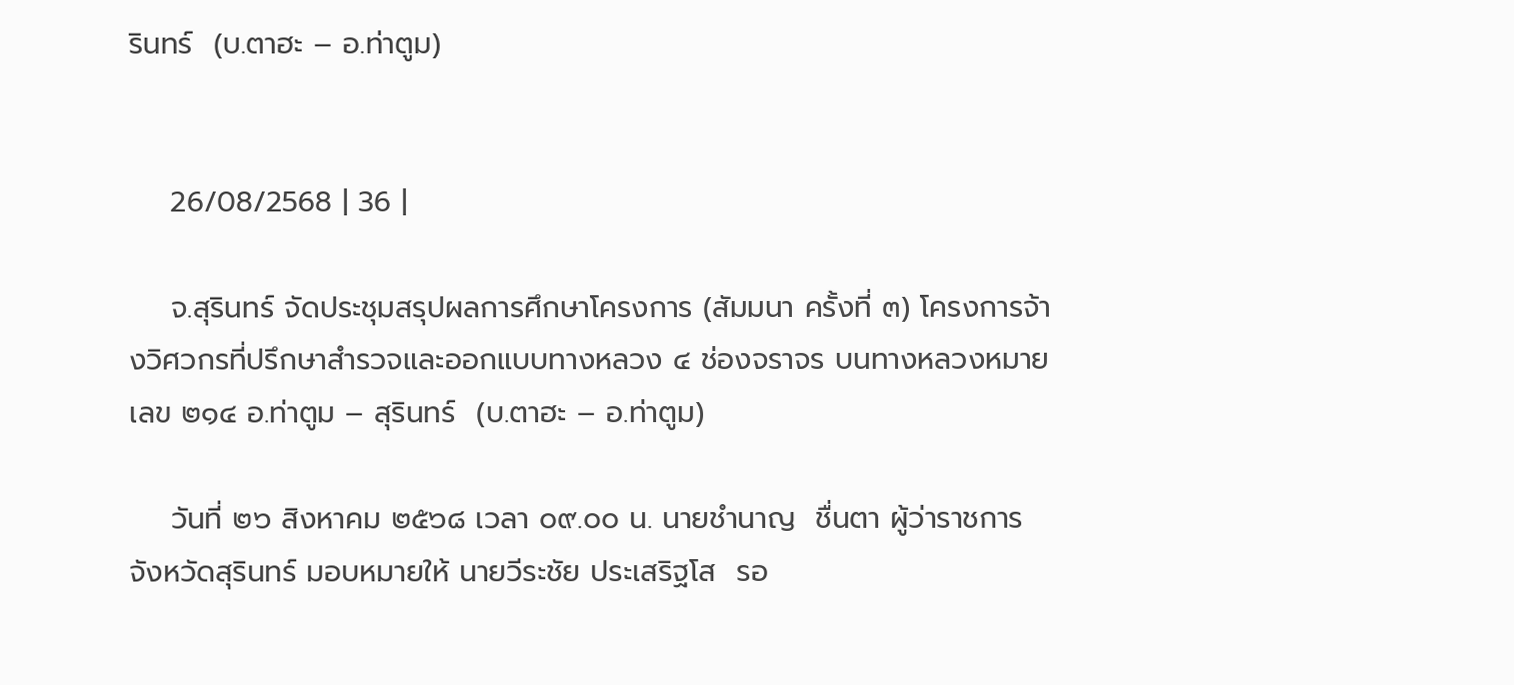รินทร์  (บ.ตาฮะ – อ.ท่าตูม)


    26/08/2568 | 36 |

    จ.สุรินทร์ จัดประชุมสรุปผลการศึกษาโครงการ (สัมมนา ครั้งที่ ๓) โครงการจ้างวิศวกรที่ปรึกษาสำรวจและออกแบบทางหลวง ๔ ช่องจราจร บนทางหลวงหมายเลข ๒๑๔ อ.ท่าตูม – สุรินทร์  (บ.ตาฮะ – อ.ท่าตูม)

    วันที่ ๒๖ สิงหาคม ๒๕๖๘ เวลา ๐๙.๐๐ น. นายชำนาญ  ชื่นตา ผู้ว่าราชการจังหวัดสุรินทร์ มอบหมายให้ นายวีระชัย ประเสริฐโส  รอ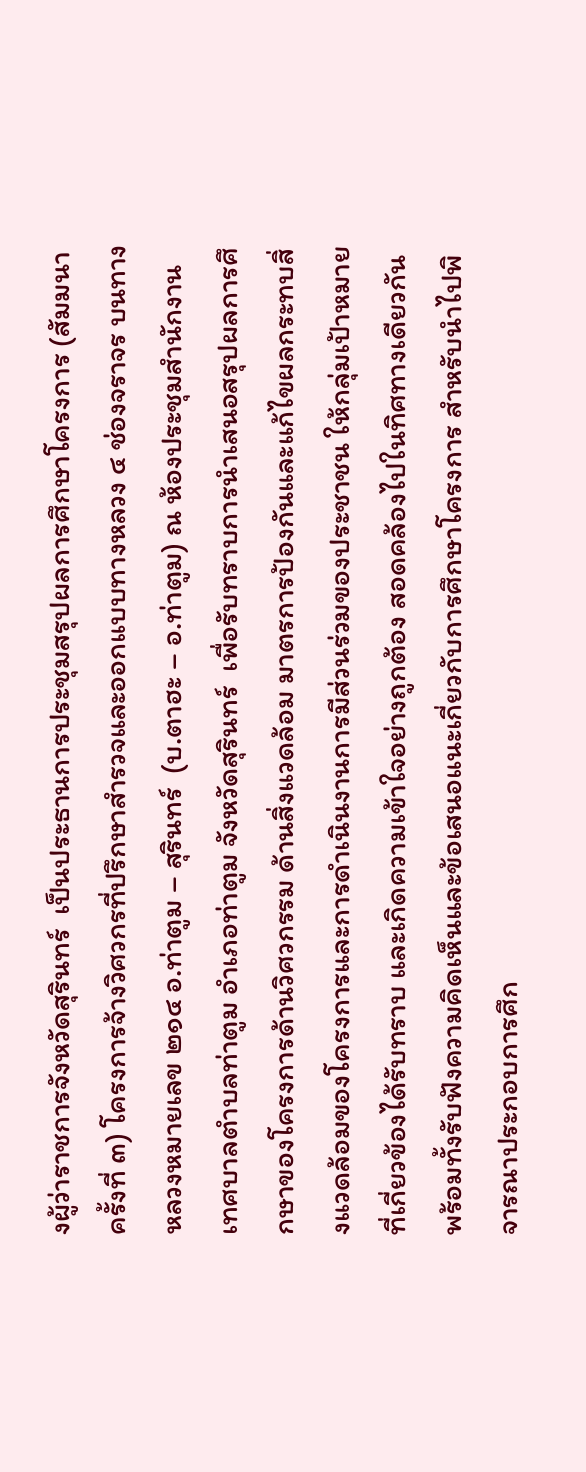งผู้ว่าราชการจังหวัดสุรินทร์  เป็นประธานการประชุมสรุปผลการศึกษาโครงการ (สัมมนา ครั้งที่ ๓) โครงการจ้างวิศวกรที่ปรึกษาสำรวจและออกแบบทางหลวง ๔ ช่องจราจร บนทางหลวงหมายเลข ๒๑๔ อ.ท่าตูม – สุรินทร์  (บ.ตาฮะ – อ.ท่าตูม) ณ ห้องประชุมสำนักงานเทศบาลตำบลท่าตูม อำเภอท่าตูม จังหวัดสุรินทร์  เพื่อรับทราบการนำเสนอสรุปผลการศึกษาของโครงการด้านวิศวกรรม ด้านสิ่งแวดล้อม มาตรการป้องกันและแก้ไขผลกระทบสิ่งแวดล้อมของโครงการและการดำเนินงานการมีส่วนร่วมของประชาชน ให้กลุ่มเป้าหมายที่เกี่ยวข้องได้รับทราบ และเกิดความเข้าใจอย่างถูกต้อง สอดคล้องไปในทิศทางเดียวกัน พร้อมทั้งรับฟังความคิดเห็นและข้อเสนอแนะเกี่ยวกับการศึกษาโครงการ สำหรับนำไปพิจารณาประกอบการศึก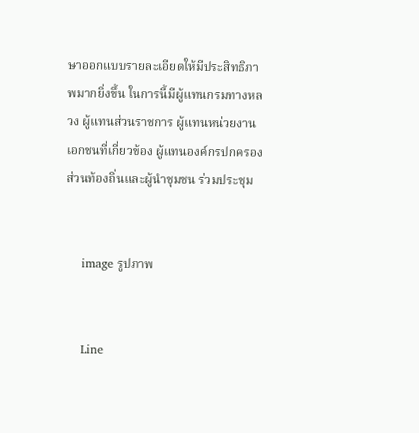ษาออกแบบรายละเอียดให้มีประสิทธิภาพมากยิ่งขึ้น ในการนี้มีผู้แทนกรมทางหลวง ผู้แทนส่วนราชการ ผู้แทนหน่วยงานเอกชนที่เกี่ยวข้อง ผู้แทนองค์กรปกครองส่วนท้องถิ่นและผู้นำชุมชน ร่วมประชุม


    image รูปภาพ


    Line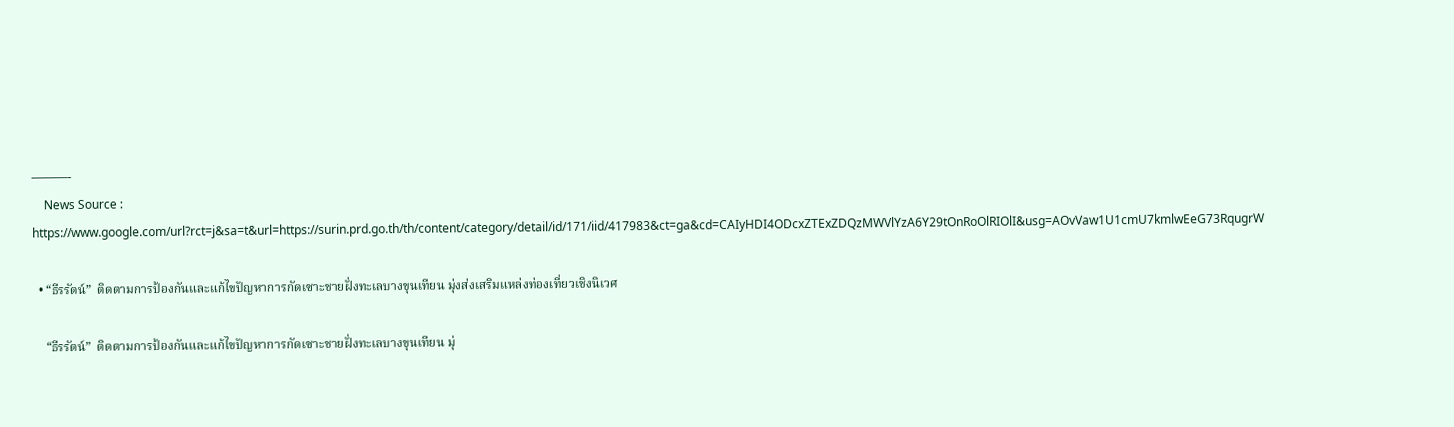———-
    News Source : https://www.google.com/url?rct=j&sa=t&url=https://surin.prd.go.th/th/content/category/detail/id/171/iid/417983&ct=ga&cd=CAIyHDI4ODcxZTExZDQzMWVlYzA6Y29tOnRoOlRIOlI&usg=AOvVaw1U1cmU7kmlwEeG73RqugrW

  • “ธีรรัตน์”  ติดตามการป้องกันและแก้ไขปัญหาการกัดเซาะชายฝั่งทะเลบางขุนเทียน มุ่งส่งเสริมแหล่งท่องเที่ยวเชิงนิเวศ

    “ธีรรัตน์”  ติดตามการป้องกันและแก้ไขปัญหาการกัดเซาะชายฝั่งทะเลบางขุนเทียน มุ่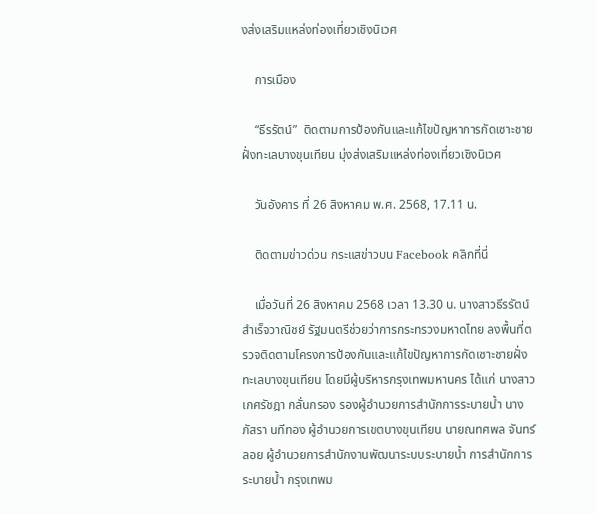งส่งเสริมแหล่งท่องเที่ยวเชิงนิเวศ

    การเมือง

    “ธีรรัตน์”  ติดตามการป้องกันและแก้ไขปัญหาการกัดเซาะชายฝั่งทะเลบางขุนเทียน มุ่งส่งเสริมแหล่งท่องเที่ยวเชิงนิเวศ

    วันอังคาร ที่ 26 สิงหาคม พ.ศ. 2568, 17.11 น.

    ติดตามข่าวด่วน กระแสข่าวบน Facebook คลิกที่นี่

    เมื่อวันที่ 26 สิงหาคม 2568 เวลา 13.30 น. นางสาวธีรรัตน์ สำเร็จวาณิชย์ รัฐมนตรีช่วยว่าการกระทรวงมหาดไทย ลงพื้นที่ตรวจติดตามโครงการป้องกันและแก้ไขปัญหาการกัดเซาะชายฝั่งทะเลบางขุนเทียน โดยมีผู้บริหารกรุงเทพมหานคร ได้แก่ นางสาวเกศรัชฎา กลั่นกรอง รองผู้อำนวยการสำนักการระบายน้ำ นางภัสรา นทีทอง ผู้อำนวยการเขตบางขุนเทียน นายณทศพล จันทร์ลอย ผู้อำนวยการสำนักงานพัฒนาระบบระบายน้ำ การสำนักการระบายน้ำ กรุงเทพม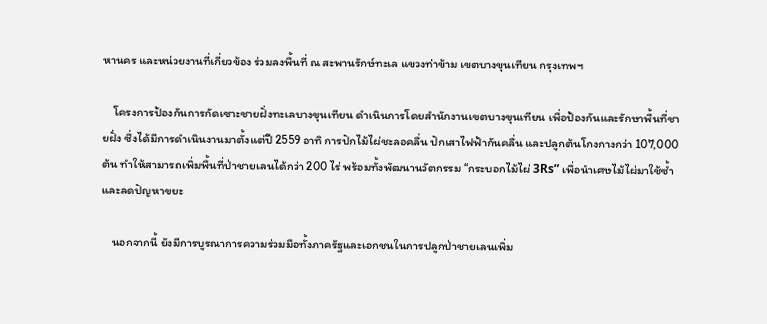หานคร และหน่วยงานที่เกี่ยวข้อง ร่วมลงพื้นที่ ณ สะพานรักษ์ทะเล แขวงท่าข้าม เขตบางขุนเทียน กรุงเทพฯ

    โครงการป้องกันการกัดเซาะชายฝั่งทะเลบางขุนเทียน ดำเนินการโดยสำนักงานเขตบางขุนเทียน เพื่อป้องกันและรักษาพื้นที่ชายฝั่ง ซึ่งได้มีการดำเนินงานมาตั้งแต่ปี 2559 อาทิ การปักไม้ไผ่ชะลอคลื่น ปักเสาไฟฟ้ากันคลื่น และปลูกต้นโกงกางกว่า 107,000 ต้น ทำให้สามารถเพิ่มพื้นที่ป่าชายเลนได้กว่า 200 ไร่ พร้อมทั้งพัฒนานวัตกรรม “กระบอกไม้ไผ่ 3Rs” เพื่อนำเศษไม้ไผ่มาใช้ซ้ำและลดปัญหาขยะ

    นอกจากนี้ ยังมีการบูรณาการความร่วมมือทั้งภาครัฐและเอกชนในการปลูกป่าชายเลนเพิ่ม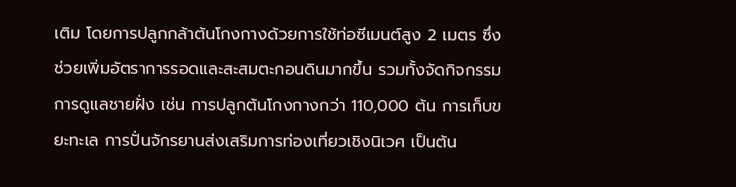เติม โดยการปลูกกล้าต้นโกงกางด้วยการใช้ท่อซีเมนต์สูง 2 เมตร ซึ่งช่วยเพิ่มอัตราการรอดและสะสมตะกอนดินมากขึ้น รวมทั้งจัดกิจกรรมการดูแลชายฝั่ง เช่น การปลูกต้นโกงกางกว่า 110,000 ต้น การเก็บขยะทะเล การปั่นจักรยานส่งเสริมการท่องเที่ยวเชิงนิเวศ เป็นต้น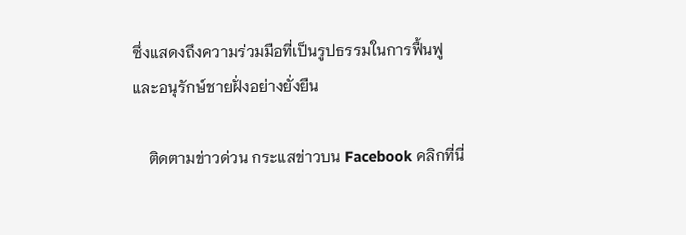ซึ่งแสดงถึงความร่วมมือที่เป็นรูปธรรมในการฟื้นฟูและอนุรักษ์ชายฝั่งอย่างยั่งยืน

    ติดตามข่าวด่วน กระแสข่าวบน Facebook คลิกที่นี่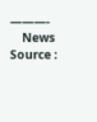———-
    News Source :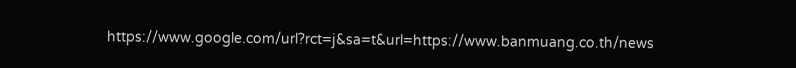https://www.google.com/url?rct=j&sa=t&url=https://www.banmuang.co.th/news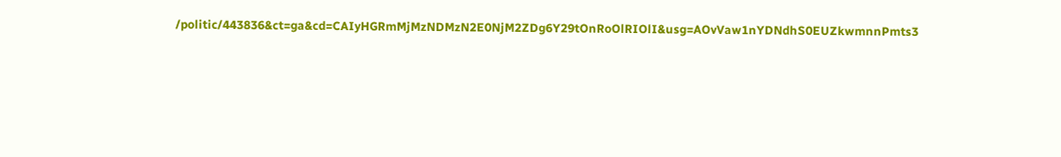/politic/443836&ct=ga&cd=CAIyHGRmMjMzNDMzN2E0NjM2ZDg6Y29tOnRoOlRIOlI&usg=AOvVaw1nYDNdhS0EUZkwmnnPmts3